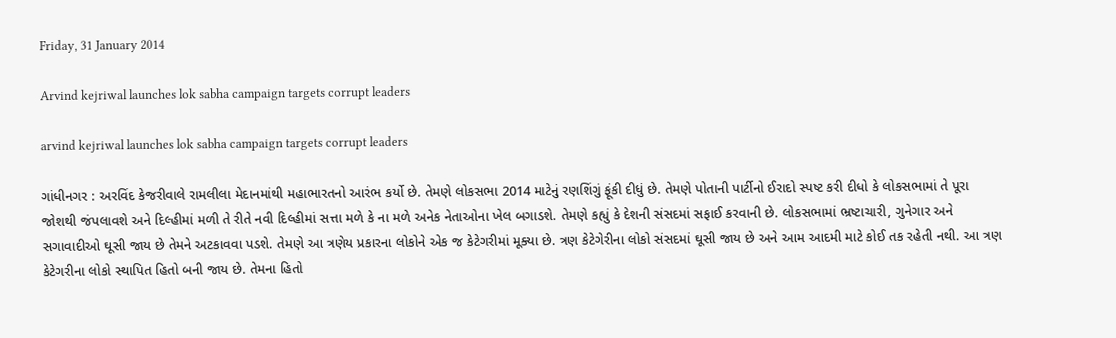Friday, 31 January 2014

Arvind kejriwal launches lok sabha campaign targets corrupt leaders

arvind kejriwal launches lok sabha campaign targets corrupt leaders

ગાંધીનગર : અરવિંદ કેજરીવાલે રામલીલા મેદાનમાંથી મહાભારતનો આરંભ કર્યો છે. તેમણે લોકસભા 2014 માટેનું રણશિંગું ફૂંકી દીધું છે. તેમણે પોતાની પાર્ટીનો ઈરાદો સ્પષ્ટ કરી દીધો કે લોકસભામાં તે પૂરા જોશથી જંપલાવશે અને દિલ્હીમાં મળી તે રીતે નવી દિલ્હીમાં સત્તા મળે કે ના મળે અનેક નેતાઓના ખેલ બગાડશે. તેમણે કહ્યું કે દેશની સંસદમાં સફાઈ કરવાની છે. લોકસભામાં ભ્રષ્ટાચારી, ગુનેગાર અને સગાવાદીઓ ઘૂસી જાય છે તેમને અટકાવવા પડશે. તેમણે આ ત્રણેય પ્રકારના લોકોને એક જ કેટેગરીમાં મૂક્યા છે. ત્રણ કેટેગેરીના લોકો સંસદમાં ઘૂસી જાય છે અને આમ આદમી માટે કોઈ તક રહેતી નથી. આ ત્રણ કેટેગરીના લોકો સ્થાપિત હિતો બની જાય છે. તેમના હિતો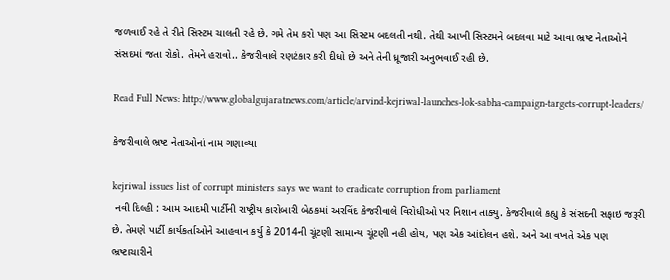જળવાઈ રહે તે રીતે સિસ્ટમ ચાલતી રહે છે. ગમે તેમ કરો પણ આ સિસ્ટમ બદલતી નથી. તેથી આખી સિસ્ટમને બદલવા માટે આવા ભ્રષ્ટ નેતાઓને સંસદમાં જતા રોકો. તેમને હરાવો.. કેજરીવાલે રણટંકાર કરી દીધો છે અને તેની ધ્રૂજારી અનુભવાઈ રહી છે.

Read Full News: http://www.globalgujaratnews.com/article/arvind-kejriwal-launches-lok-sabha-campaign-targets-corrupt-leaders/

કેજરીવાલે ભ્રષ્ટ નેતાઓનાં નામ ગણાવ્યા

kejriwal issues list of corrupt ministers says we want to eradicate corruption from parliament
 નવી દિલ્હી : આમ આદમી પાર્ટીની રાષ્ટ્રીય કારોબારી બેઠકમાં અરવિંદ કેજરીવાલે વિરોધીઓ પર નિશાન તાક્યુ. કેજરીવાલે કહ્યુ કે સંસદની સફાઇ જરૂરી છે. તેમણે પાર્ટી કાર્યકર્તાઓને આહવાન કર્યુ કે 2014ની ચૂંટણી સામાન્ય ચૂંટણી નહી હોય, પણ એક આંદોલન હશે. અને આ વખતે એક પણ ભ્રષ્ટાચારીને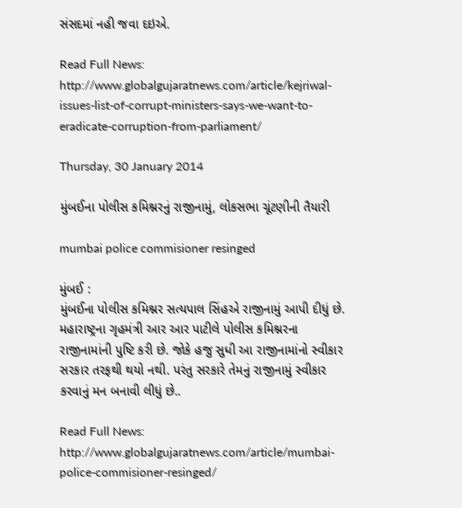સંસદમાં નહી જવા દઇએ.

Read Full News: http://www.globalgujaratnews.com/article/kejriwal-issues-list-of-corrupt-ministers-says-we-want-to-eradicate-corruption-from-parliament/

Thursday, 30 January 2014

મુંબઈના પોલીસ કમિશ્નરનું રાજીનામું, લોકસભા ચૂંટણીની તૈયારી

mumbai police commisioner resinged

મુંબઈ :
મુંબઈના પોલીસ કમિશ્નર સત્યપાલ સિંહએ રાજીનામું આપી દીધું છે. મહારાષ્ટ્રના ગૃહમંત્રી આર આર પાટીલે પોલીસ કમિશ્નરના રાજીનામાંની પુષ્ટિ કરી છે. જોકે હજુ સુધી આ રાજીનામાંનો સ્વીકાર સરકાર તરફથી થયો નથી. પરંતુ સરકારે તેમનું રાજીનામું સ્વીકાર કરવાનું મન બનાવી લીધું છે..

Read Full News: http://www.globalgujaratnews.com/article/mumbai-police-commisioner-resinged/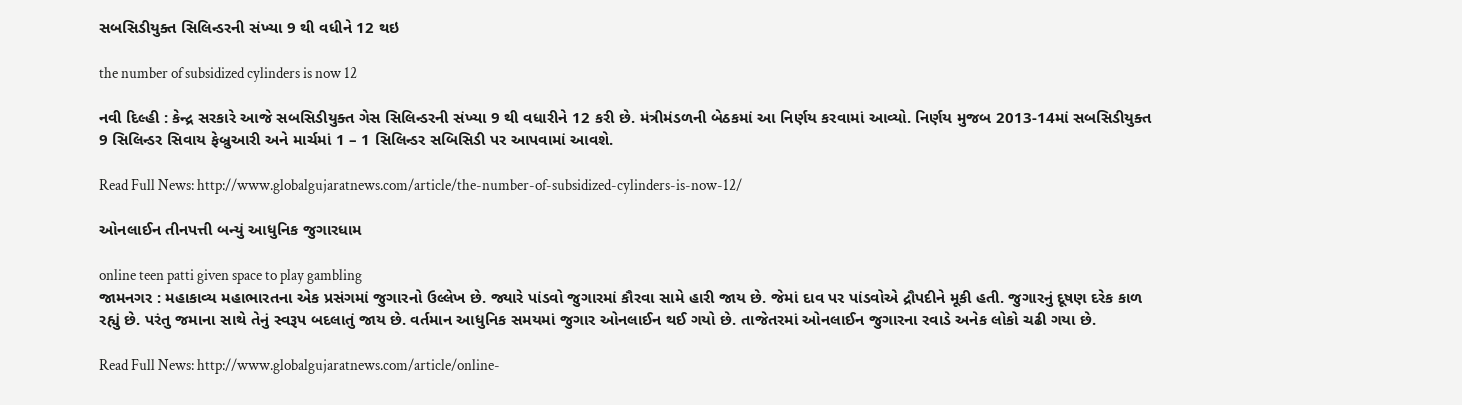સબસિડીયુક્ત સિલિન્ડરની સંખ્યા 9 થી વધીને 12 થઇ

the number of subsidized cylinders is now 12

નવી દિલ્હી : કેન્દ્ર સરકારે આજે સબસિડીયુક્ત ગેસ સિલિન્ડરની સંખ્યા 9 થી વધારીને 12 કરી છે. મંત્રીમંડળની બેઠકમાં આ નિર્ણય કરવામાં આવ્યો. નિર્ણય મુજબ 2013-14માં સબસિડીયુક્ત 9 સિલિન્ડર સિવાય ફેબ્રુઆરી અને માર્ચમાં 1 – 1 સિલિન્ડર સબિસિડી પર આપવામાં આવશે.

Read Full News: http://www.globalgujaratnews.com/article/the-number-of-subsidized-cylinders-is-now-12/

ઓનલાઈન તીનપત્તી બન્યું આધુનિક જુગારધામ

online teen patti given space to play gambling
જામનગર : મહાકાવ્ય મહાભારતના એક પ્રસંગમાં જુગારનો ઉલ્લેખ છે. જ્યારે પાંડવો જુગારમાં કૌરવા સામે હારી જાય છે. જેમાં દાવ પર પાંડવોએ દ્રૌપદીને મૂકી હતી. જુગારનું દૂષણ દરેક કાળ રહ્યું છે. પરંતુ જમાના સાથે તેનું સ્વરૂપ બદલાતું જાય છે. વર્તમાન આધુનિક સમયમાં જુગાર ઓનલાઈન થઈ ગયો છે. તાજેતરમાં ઓનલાઈન જુગારના રવાડે અનેક લોકો ચઢી ગયા છે.

Read Full News: http://www.globalgujaratnews.com/article/online-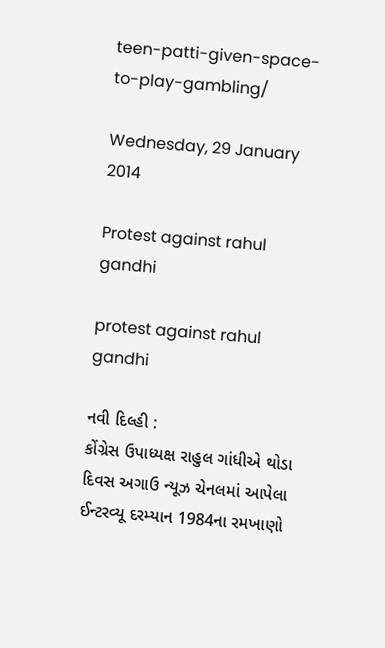teen-patti-given-space-to-play-gambling/

Wednesday, 29 January 2014

Protest against rahul gandhi

protest against rahul gandhi

નવી દિલ્હી :
કોંગ્રેસ ઉપાધ્યક્ષ રાહુલ ગાંધીએ થોડા દિવસ અગાઉ ન્યૂઝ ચેનલમાં આપેલા ઈન્ટરવ્યૂ દરમ્યાન 1984ના રમખાણો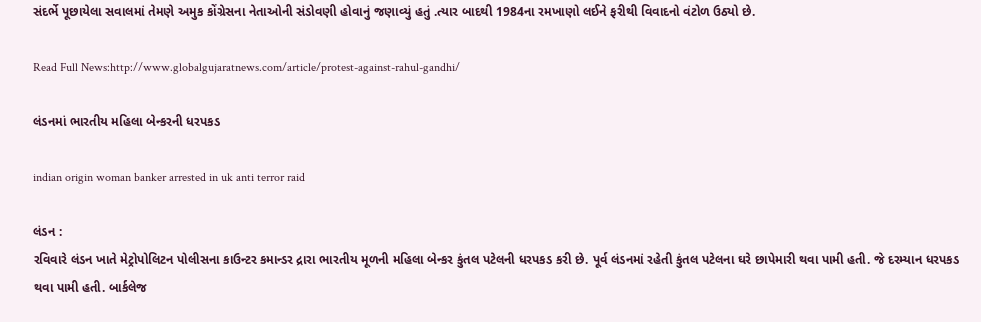સંદર્ભે પૂછાયેલા સવાલમાં તેમણે અમુક કોંગ્રેસના નેતાઓની સંડોવણી હોવાનું જણાવ્યું હતું .ત્યાર બાદથી 1984ના રમખાણો લઈને ફરીથી વિવાદનો વંટોળ ઉઠ્યો છે.

Read Full News:http://www.globalgujaratnews.com/article/protest-against-rahul-gandhi/

લંડનમાં ભારતીય મહિલા બેન્કરની ધરપકડ

indian origin woman banker arrested in uk anti terror raid

લંડન :
રવિવારે લંડન ખાતે મેટ્રોપોલિટન પોલીસના કાઉન્ટર કમાન્ડર દ્રારા ભારતીય મૂળની મહિલા બેન્કર કુંતલ પટેલની ધરપકડ કરી છે. પૂર્વ લંડનમાં રહેતી કુંતલ પટેલના ઘરે છાપેમારી થવા પામી હતી. જે દરમ્યાન ધરપકડ થવા પામી હતી. બાર્કલેજ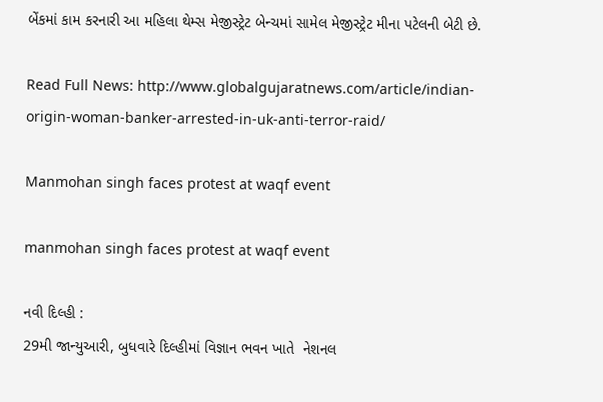બેંકમાં કામ કરનારી આ મહિલા થેમ્સ મેજીસ્ટ્રેટ બેન્ચમાં સામેલ મેજીસ્ટ્રેટ મીના પટેલની બેટી છે.

Read Full News: http://www.globalgujaratnews.com/article/indian-origin-woman-banker-arrested-in-uk-anti-terror-raid/

Manmohan singh faces protest at waqf event

manmohan singh faces protest at waqf event

નવી દિલ્હી :
29મી જાન્યુઆરી, બુધવારે દિલ્હીમાં વિજ્ઞાન ભવન ખાતે  નેશનલ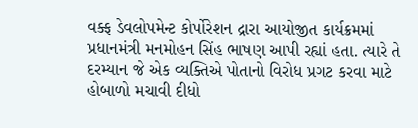વક્ફ ડેવલોપમેન્ટ કોર્પોરેશન દ્રારા આયોજીત કાર્યક્રમમાં પ્રધાનમંત્રી મનમોહન સિંહ ભાષણ આપી રહ્યાં હતા. ત્યારે તે દરમ્યાન જે એક વ્યક્તિએ પોતાનો વિરોધ પ્રગટ કરવા માટે હોબાળો મચાવી દીધો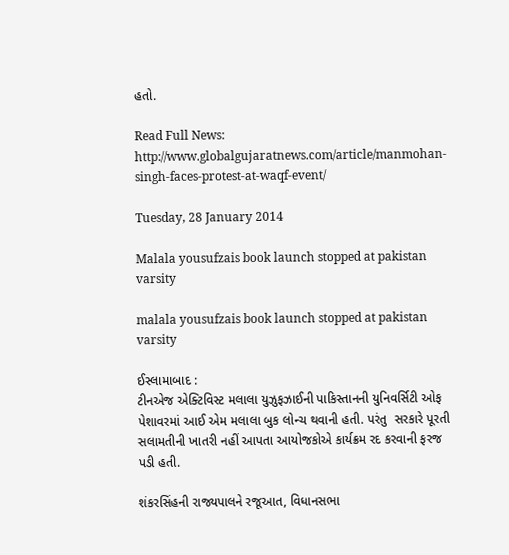હતો.

Read Full News: http://www.globalgujaratnews.com/article/manmohan-singh-faces-protest-at-waqf-event/

Tuesday, 28 January 2014

Malala yousufzais book launch stopped at pakistan varsity

malala yousufzais book launch stopped at pakistan varsity

ઈસ્લામાબાદ :
ટીનએજ એક્ટિવિસ્ટ મલાલા યુઝુફઝાઈની પાકિસ્તાનની યુનિવર્સિટી ઓફ પેશાવરમાં આઈ એમ મલાલા બુક લોન્ચ થવાની હતી. પરંતુ  સરકારે પૂરતી સલામતીની ખાતરી નહીં આપતા આયોજકોએ કાર્યક્રમ રદ કરવાની ફરજ પડી હતી.

શંકરસિંહની રાજ્યપાલને રજૂઆત, વિધાનસભા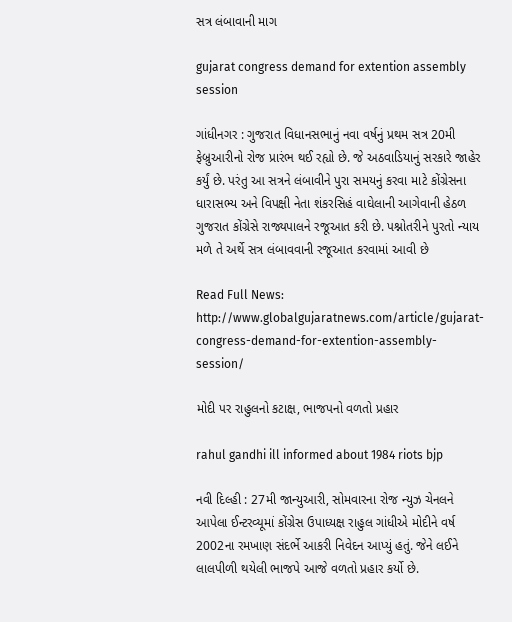સત્ર લંબાવાની માગ

gujarat congress demand for extention assembly session

ગાંધીનગર : ગુજરાત વિધાનસભાનું નવા વર્ષનું પ્રથમ સત્ર 20મી ફેબ્રુઆરીનો રોજ પ્રારંભ થઈ રહ્યો છે. જે અઠવાડિયાનું સરકારે જાહેર કર્યું છે. પરંતુ આ સત્રને લંબાવીને પુરા સમયનું કરવા માટે કોંગ્રેસના ધારાસભ્ય અને વિપક્ષી નેતા શંકરસિહં વાઘેલાની આગેવાની હેઠળ ગુજરાત કોંગ્રેસે રાજ્યપાલને રજૂઆત કરી છે. પશ્નોતરીને પુરતો ન્યાય મળે તે અર્થે સત્ર લંબાવવાની રજૂઆત કરવામાં આવી છે

Read Full News: http://www.globalgujaratnews.com/article/gujarat-congress-demand-for-extention-assembly-session/

મોદી પર રાહુલનો કટાક્ષ, ભાજપનો વળતો પ્રહાર

rahul gandhi ill informed about 1984 riots bjp

નવી દિલ્હી : 27મી જાન્યુઆરી, સોમવારના રોજ ન્યુઝ ચેનલને આપેલા ઈન્ટરવ્યૂમાં કોંગ્રેસ ઉપાધ્યક્ષ રાહુલ ગાંધીએ મોદીને વર્ષ 2002ના રમખાણ સંદર્ભે આકરી નિવેદન આપ્યું હતું. જેને લઈને લાલપીળી થયેલી ભાજપે આજે વળતો પ્રહાર કર્યો છે.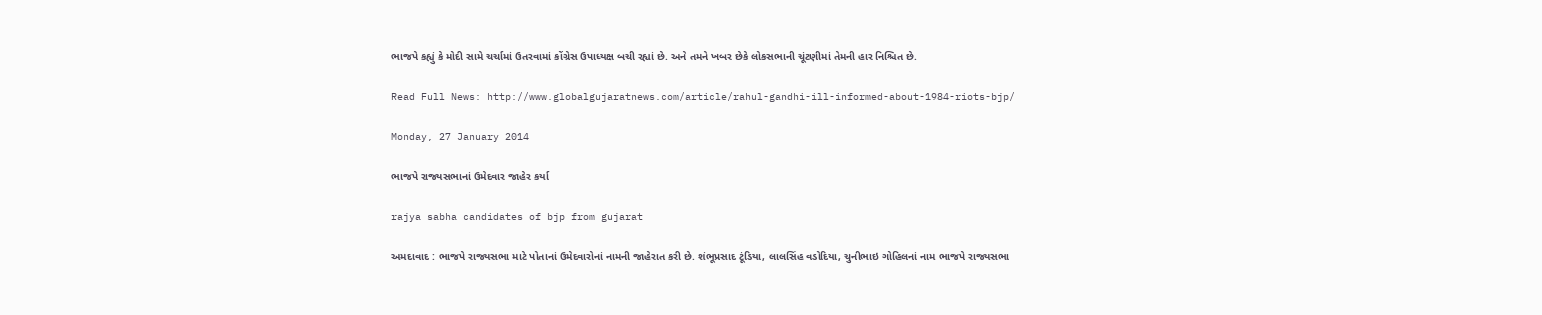ભાજપે કહ્યું કે મોદી સામે ચર્ચામાં ઉતરવામાં કોંગ્રેસ ઉપાધ્યક્ષ બચી રહ્યાં છે. અને તમને ખબર છેકે લોકસભાની ચૂંટણીમાં તેમની હાર નિશ્ચિત છે.

Read Full News: http://www.globalgujaratnews.com/article/rahul-gandhi-ill-informed-about-1984-riots-bjp/

Monday, 27 January 2014

ભાજપે રાજ્યસભાનાં ઉમેદવાર જાહેર કર્યા

rajya sabha candidates of bjp from gujarat

અમદાવાદ : ભાજપે રાજ્યસભા માટે પોતાનાં ઉમેદવારોનાં નામની જાહેરાત કરી છે. શંભૂપ્રસાદ ટૂંડિયા, લાલસિંહ વડોદિયા, ચુનીભાઇ ગોહિલનાં નામ ભાજપે રાજ્યસભા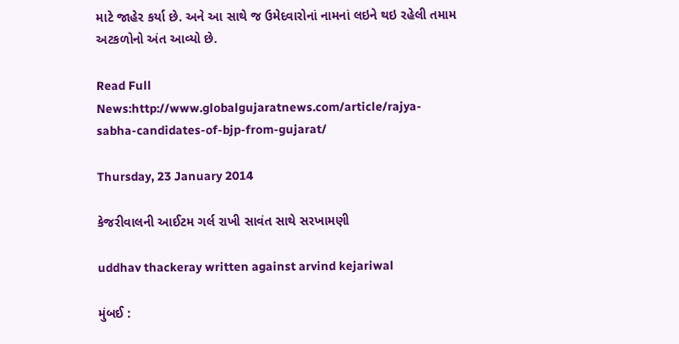માટે જાહેર કર્યા છે. અને આ સાથે જ ઉમેદવારોનાં નામનાં લઇને થઇ રહેલી તમામ અટકળોનો અંત આવ્યો છે.

Read Full News:http://www.globalgujaratnews.com/article/rajya-sabha-candidates-of-bjp-from-gujarat/

Thursday, 23 January 2014

કેજરીવાલની આઈટમ ગર્લ રાખી સાવંત સાથે સરખામણી

uddhav thackeray written against arvind kejariwal

મુંબઈ :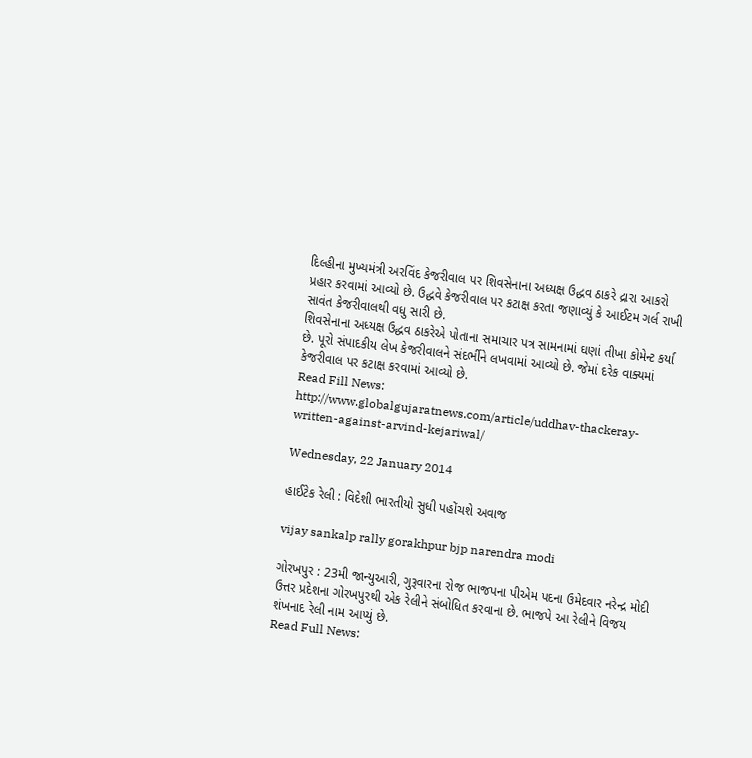દિલ્હીના મુખ્યમંત્રી અરવિંદ કેજરીવાલ પર શિવસેનાના અધ્યક્ષ ઉદ્ધવ ઠાકરે દ્રારા આકરો પ્રહાર કરવામાં આવ્યો છે. ઉદ્ધવે કેજરીવાલ પર કટાક્ષ કરતા જણાવ્યું કે આઈટમ ગર્લ રાખી સાવંત કેજરીવાલથી વધુ સારી છે.
શિવસેનાના અધ્યક્ષ ઉદ્ધવ ઠાકરેએ પોતાના સમાચાર પત્ર સામનામાં ઘણાં તીખા કોમેન્ટ કર્યા છે. પૂરો સંપાદકીય લેખ કેજરીવાલને સંદર્ભીને લખવામાં આવ્યો છે. જેમાં દરેક વાક્યમાં કેજરીવાલ પર કટાક્ષ કરવામાં આવ્યો છે.
Read Fill News: http://www.globalgujaratnews.com/article/uddhav-thackeray-written-against-arvind-kejariwal/

Wednesday, 22 January 2014

હાઈટેક રેલી : વિદેશી ભારતીયો સુધી પહોંચશે અવાજ

vijay sankalp rally gorakhpur bjp narendra modi

ગોરખપુર : 23મી જાન્યુઆરી, ગુરૂવારના રોજ ભાજપના પીએમ પદના ઉમેદવાર નરેન્દ્ર મોદી ઉત્તર પ્રદેશના ગોરખપુરથી એક રેલીને સંબોધિત કરવાના છે. ભાજપે આ રેલીને વિજય શંખનાદ રેલી નામ આપ્યું છે.
Read Full News: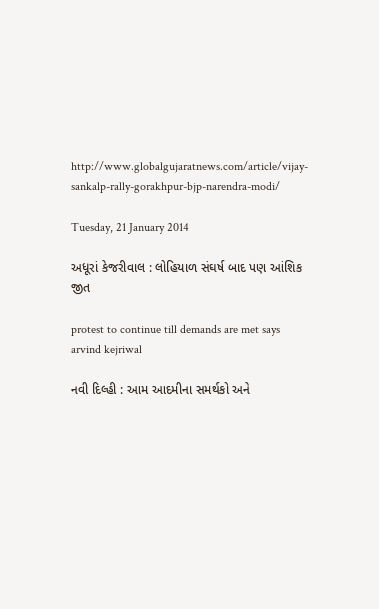http://www.globalgujaratnews.com/article/vijay-sankalp-rally-gorakhpur-bjp-narendra-modi/

Tuesday, 21 January 2014

અધૂરાં કેજરીવાલ : લોહિયાળ સંઘર્ષ બાદ પણ આંશિક જીત

protest to continue till demands are met says arvind kejriwal

નવી દિલ્હી : આમ આદમીના સમર્થકો અને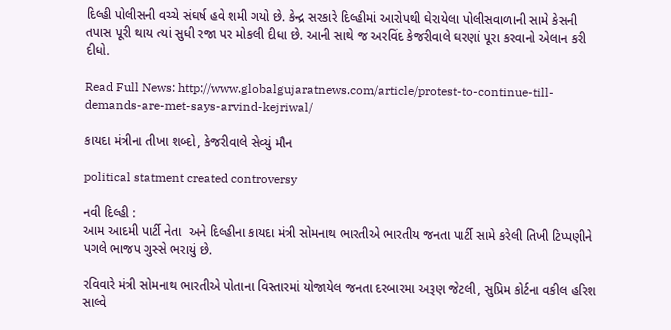દિલ્હી પોલીસની વચ્ચે સંઘર્ષ હવે શમી ગયો છે. કેન્દ્ર સરકારે દિલ્હીમાં આરોપથી ઘેરાયેલા પોલીસવાળાની સામે કેસની તપાસ પૂરી થાય ત્યાં સુધી રજા પર મોકલી દીધા છે. આની સાથે જ અરવિંદ કેજરીવાલે ઘરણાં પૂરા કરવાનો એલાન કરી દીધો.

Read Full News: http://www.globalgujaratnews.com/article/protest-to-continue-till-demands-are-met-says-arvind-kejriwal/

કાયદા મંત્રીના તીખા શબ્દો, કેજરીવાલે સેવ્યું મૌન

political statment created controversy

નવી દિલ્હી :
આમ આદમી પાર્ટી નેતા  અને દિલ્હીના કાયદા મંત્રી સોમનાથ ભારતીએ ભારતીય જનતા પાર્ટી સામે કરેલી તિખી ટિપ્પણીને પગલે ભાજપ ગુસ્સે ભરાયું છે.

રવિવારે મંત્રી સોમનાથ ભારતીએ પોતાના વિસ્તારમાં યોજાયેલ જનતા દરબારમા અરૂણ જેટલી, સુપ્રિમ કોર્ટના વકીલ હરિશ સાલ્વે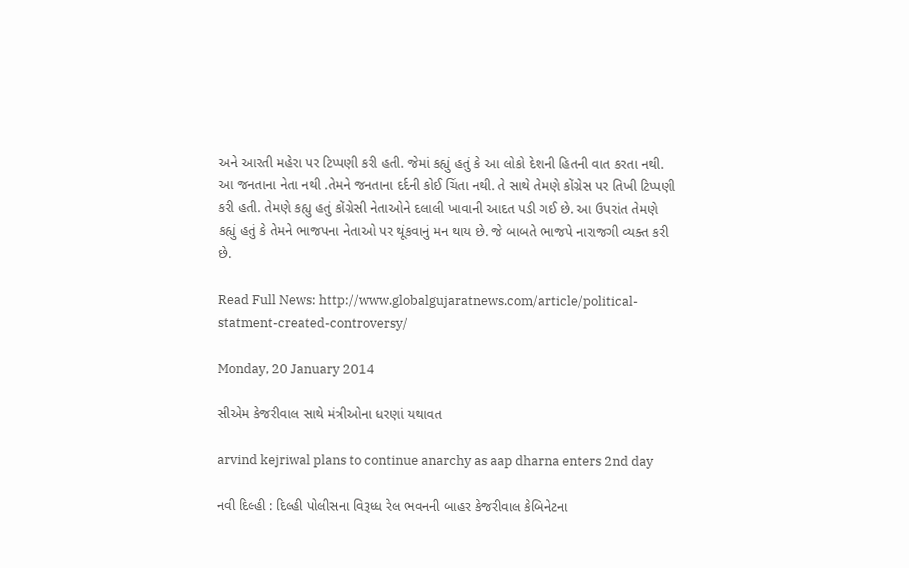અને આરતી મહેરા પર ટિપ્પણી કરી હતી. જેમાં કહ્યું હતું કે આ લોકો દેશની હિતની વાત કરતા નથી. આ જનતાના નેતા નથી .તેમને જનતાના દર્દની કોઈ ચિંતા નથી. તે સાથે તેમણે કોંગ્રેસ પર તિખી ટિપ્પણી કરી હતી. તેમણે કહ્યુ હતું કોંગ્રેસી નેતાઓને દલાલી ખાવાની આદત પડી ગઈ છે. આ ઉપરાંત તેમણે કહ્યું હતું કે તેમને ભાજપના નેતાઓ પર થૂંકવાનું મન થાય છે. જે બાબતે ભાજપે નારાજગી વ્યક્ત કરી છે.

Read Full News: http://www.globalgujaratnews.com/article/political-statment-created-controversy/

Monday, 20 January 2014

સીએમ કેજરીવાલ સાથે મંત્રીઓના ધરણાં યથાવત

arvind kejriwal plans to continue anarchy as aap dharna enters 2nd day

નવી દિલ્હી : દિલ્હી પોલીસના વિરૂધ્ધ રેલ ભવનની બાહર કેજરીવાલ કેબિનેટના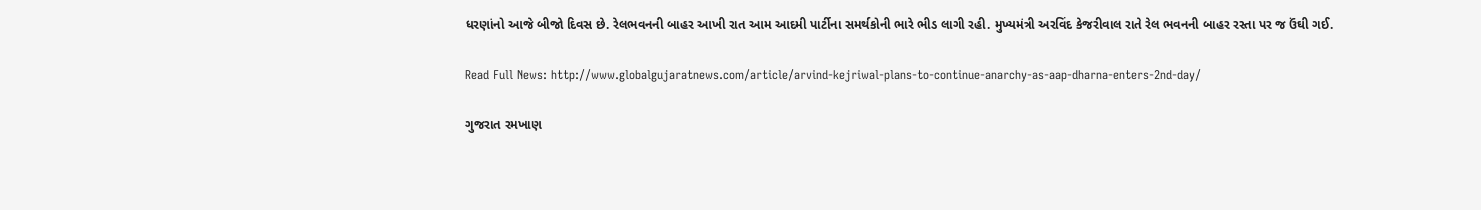ધરણાંનો આજે બીજો દિવસ છે. રેલભવનની બાહર આખી રાત આમ આદમી પાર્ટીના સમર્થકોની ભારે ભીડ લાગી રહી. મુખ્યમંત્રી અરવિંદ કેજરીવાલ રાતે રેલ ભવનની બાહર રસ્તા પર જ ઉંઘી ગઈ.

Read Full News: http://www.globalgujaratnews.com/article/arvind-kejriwal-plans-to-continue-anarchy-as-aap-dharna-enters-2nd-day/

ગુજરાત રમખાણ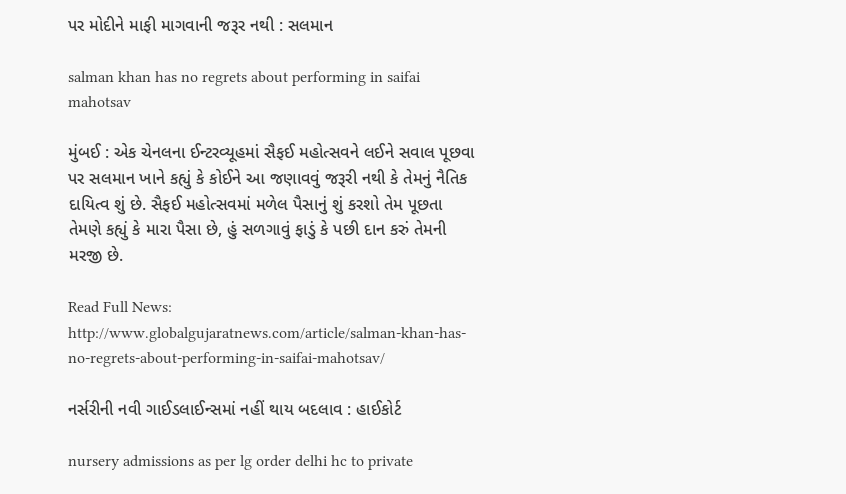પર મોદીને માફી માગવાની જરૂર નથી : સલમાન

salman khan has no regrets about performing in saifai mahotsav

મુંબઈ : એક ચેનલના ઈન્ટરવ્યૂહમાં સૈફઈ મહોત્સવને લઈને સવાલ પૂછવા પર સલમાન ખાને કહ્યું કે કોઈને આ જણાવવું જરૂરી નથી કે તેમનું નૈતિક દાયિત્વ શું છે. સૈફઈ મહોત્સવમાં મળેલ પૈસાનું શું કરશો તેમ પૂછતા તેમણે કહ્યું કે મારા પૈસા છે, હું સળગાવું ફાડું કે પછી દાન કરું તેમની મરજી છે.

Read Full News: http://www.globalgujaratnews.com/article/salman-khan-has-no-regrets-about-performing-in-saifai-mahotsav/

નર્સરીની નવી ગાઈડલાઈન્સમાં નહીં થાય બદલાવ : હાઈકોર્ટ

nursery admissions as per lg order delhi hc to private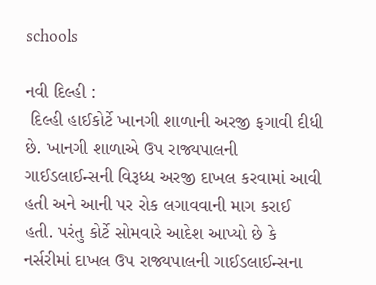schools

નવી દિલ્હી :
 દિલ્હી હાઈકોર્ટે ખાનગી શાળાની અરજી ફગાવી દીધી છે. ખાનગી શાળાએ ઉપ રાજ્યપાલની ગાઈડલાઈન્સની વિરૂધ્ધ અરજી દાખલ કરવામાં આવી હતી અને આની પર રોક લગાવવાની માગ કરાઈ હતી. પરંતુ કોર્ટે સોમવારે આદેશ આપ્યો છે કે નર્સરીમાં દાખલ ઉપ રાજ્યપાલની ગાઈડલાઈન્સના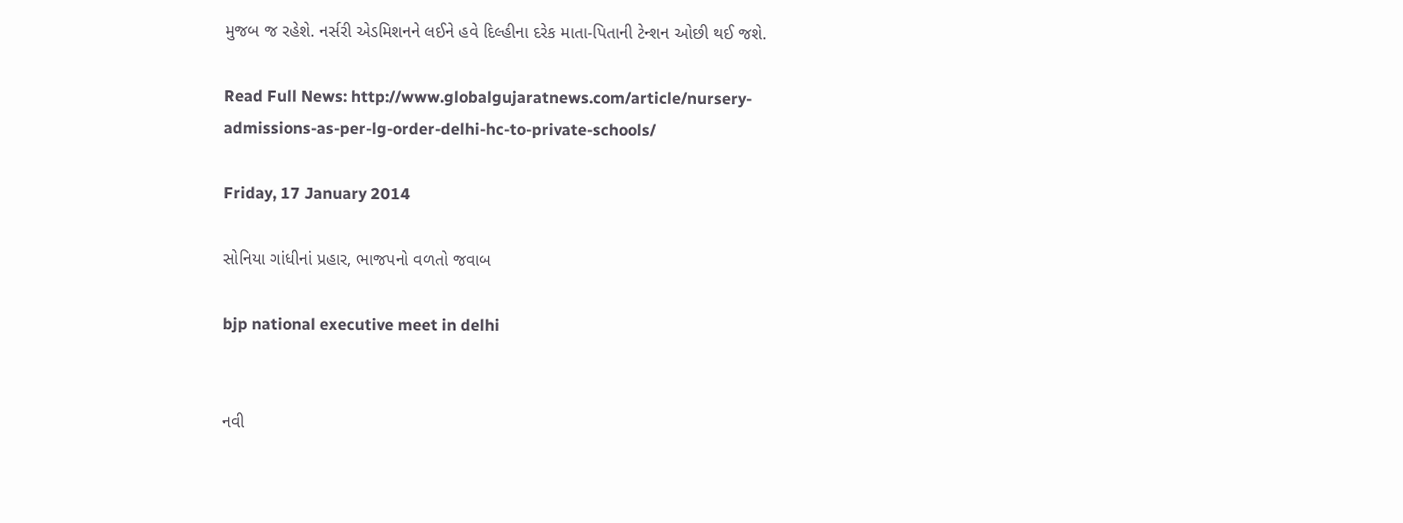મુજબ જ રહેશે. નર્સરી એડમિશનને લઈને હવે દિલ્હીના દરેક માતા-પિતાની ટેન્શન ઓછી થઈ જશે.

Read Full News: http://www.globalgujaratnews.com/article/nursery-admissions-as-per-lg-order-delhi-hc-to-private-schools/

Friday, 17 January 2014

સોનિયા ગાંધીનાં પ્રહાર, ભાજપનો વળતો જવાબ

bjp national executive meet in delhi


નવી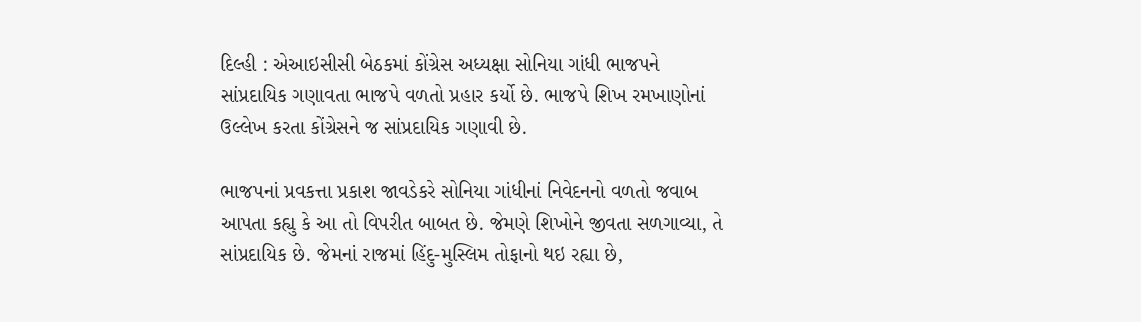દિલ્હી : એઆઇસીસી બેઠકમાં કોંગ્રેસ અધ્યક્ષા સોનિયા ગાંધી ભાજપને સાંપ્રદાયિક ગણાવતા ભાજપે વળતો પ્રહાર કર્યો છે. ભાજપે શિખ રમખાણોનાં ઉલ્લેખ કરતા કોંગ્રેસને જ સાંપ્રદાયિક ગણાવી છે.

ભાજપનાં પ્રવકત્તા પ્રકાશ જાવડેકરે સોનિયા ગાંધીનાં નિવેદનનો વળતો જવાબ આપતા કહ્યુ કે આ તો વિપરીત બાબત છે. જેમણે શિખોને જીવતા સળગાવ્યા, તે સાંપ્રદાયિક છે. જેમનાં રાજમાં હિંદુ-મુસ્લિમ તોફાનો થઇ રહ્યા છે,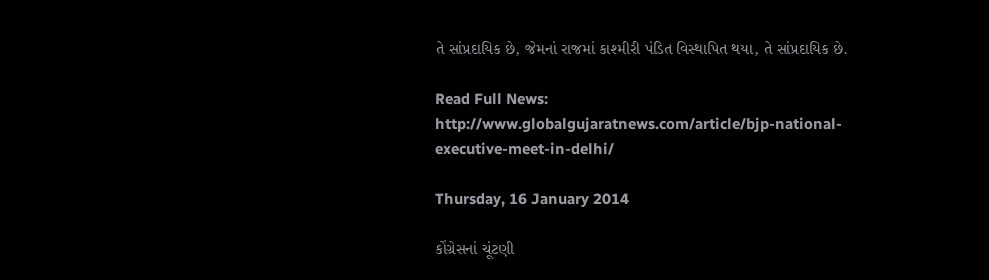તે સાંપ્રદાયિક છે, જેમનાં રાજમાં કાશ્મીરી પંડિત વિસ્થાપિત થયા, તે સાંપ્રદાયિક છે.

Read Full News: http://www.globalgujaratnews.com/article/bjp-national-executive-meet-in-delhi/

Thursday, 16 January 2014

કોંગ્રેસનાં ચૂંટણી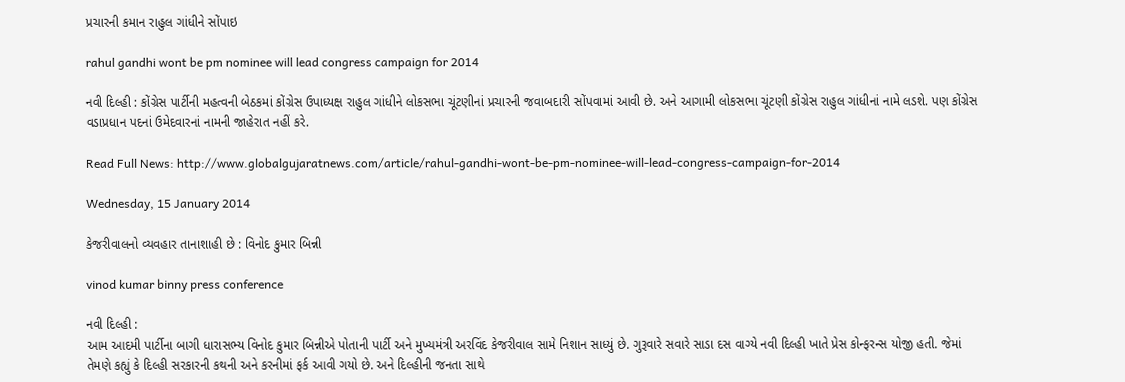પ્રચારની કમાન રાહુલ ગાંધીને સોંપાઇ

rahul gandhi wont be pm nominee will lead congress campaign for 2014

નવી દિલ્હી : કોંગ્રેસ પાર્ટીની મહત્વની બેઠકમાં કોંગ્રેસ ઉપાધ્યક્ષ રાહુલ ગાંધીને લોકસભા ચૂંટણીનાં પ્રચારની જવાબદારી સોંપવામાં આવી છે. અને આગામી લોકસભા ચૂંટણી કોંગ્રેસ રાહુલ ગાંધીનાં નામે લડશે. પણ કોંગ્રેસ વડાપ્રધાન પદનાં ઉમેદવારનાં નામની જાહેરાત નહીં કરે.

Read Full News: http://www.globalgujaratnews.com/article/rahul-gandhi-wont-be-pm-nominee-will-lead-congress-campaign-for-2014

Wednesday, 15 January 2014

કેજરીવાલનો વ્યવહાર તાનાશાહી છે : વિનોદ કુમાર બિન્ની

vinod kumar binny press conference

નવી દિલ્હી :
આમ આદમી પાર્ટીના બાગી ધારાસભ્ય વિનોદ કુમાર બિન્નીએ પોતાની પાર્ટી અને મુખ્યમંત્રી અરવિંદ કેજરીવાલ સામે નિશાન સાધ્યું છે. ગુરૂવારે સવારે સાડા દસ વાગ્યે નવી દિલ્હી ખાતે પ્રેસ કોન્ફરન્સ યોજી હતી. જેમાં તેમણે કહ્યું કે દિલ્હી સરકારની કથની અને કરનીમાં ફર્ક આવી ગયો છે. અને દિલ્હીની જનતા સાથે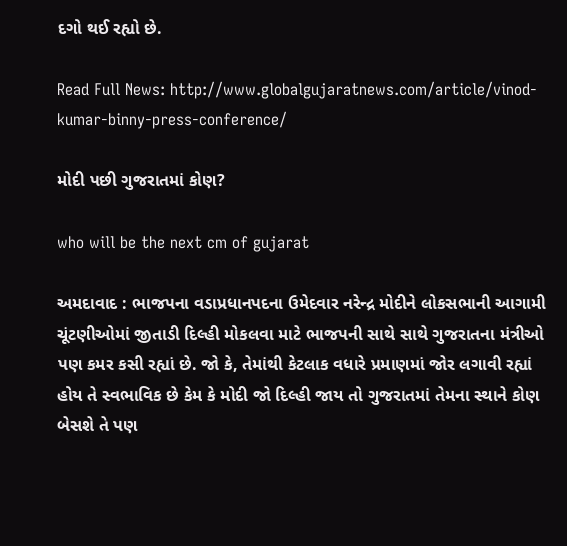દગો થઈ રહ્યો છે.

Read Full News: http://www.globalgujaratnews.com/article/vinod-kumar-binny-press-conference/

મોદી પછી ગુજરાતમાં કોણ?

who will be the next cm of gujarat

અમદાવાદ : ભાજપના વડાપ્રધાનપદના ઉમેદવાર નરેન્દ્ર મોદીને લોકસભાની આગામી ચૂંટણીઓમાં જીતાડી દિલ્હી મોકલવા માટે ભાજપની સાથે સાથે ગુજરાતના મંત્રીઓ પણ કમર કસી રહ્યાં છે. જો કે, તેમાંથી કેટલાક વધારે પ્રમાણમાં જોર લગાવી રહ્યાં હોય તે સ્વભાવિક છે કેમ કે મોદી જો દિલ્હી જાય તો ગુજરાતમાં તેમના સ્થાને કોણ બેસશે તે પણ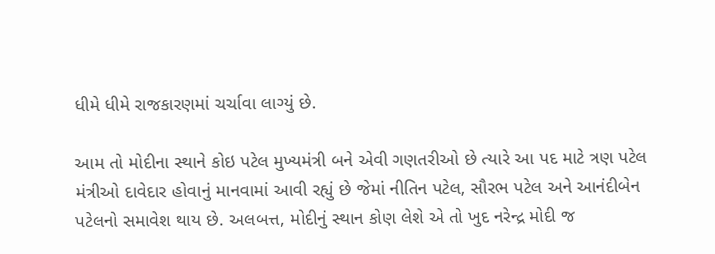ધીમે ધીમે રાજકારણમાં ચર્ચાવા લાગ્યું છે.

આમ તો મોદીના સ્થાને કોઇ પટેલ મુખ્યમંત્રી બને એવી ગણતરીઓ છે ત્યારે આ પદ માટે ત્રણ પટેલ મંત્રીઓ દાવેદાર હોવાનું માનવામાં આવી રહ્યું છે જેમાં નીતિન પટેલ, સૌરભ પટેલ અને આનંદીબેન પટેલનો સમાવેશ થાય છે. અલબત્ત, મોદીનું સ્થાન કોણ લેશે એ તો ખુદ નરેન્દ્ર મોદી જ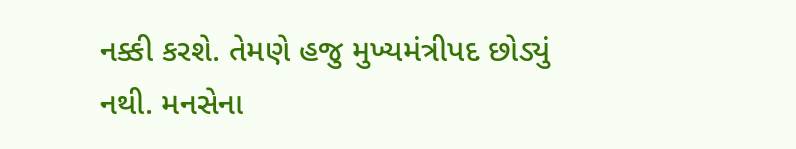નક્કી કરશે. તેમણે હજુ મુખ્યમંત્રીપદ છોડ્યું નથી. મનસેના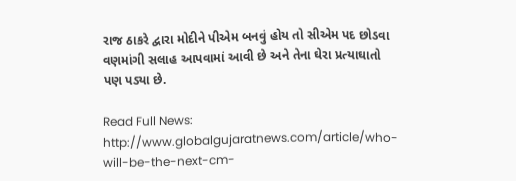રાજ ઠાકરે દ્વારા મોદીને પીએમ બનવું હોય તો સીએમ પદ છોડવા વણમાંગી સલાહ આપવામાં આવી છે અને તેના ઘેરા પ્રત્યાઘાતો પણ પડ્યા છે.

Read Full News: http://www.globalgujaratnews.com/article/who-will-be-the-next-cm-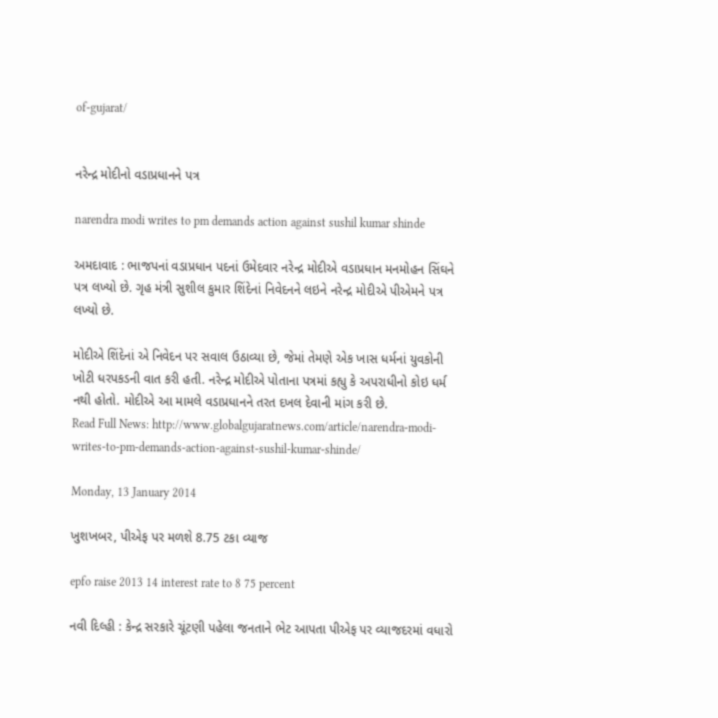of-gujarat/


નરેન્દ્ર મોદીનો વડાપ્રધાનને પત્ર

narendra modi writes to pm demands action against sushil kumar shinde

અમદાવાદ : ભાજપનાં વડાપ્રધાન પદનાં ઉમેદવાર નરેન્દ્ર મોદીએ વડાપ્રધાન મનમોહન સિંઘને પત્ર લખ્યો છે. ગૃહ મંત્રી સુશીલ કુમાર શિંદેનાં નિવેદનને લઇને નરેન્દ્ર મોદીએ પીએમને પત્ર લખ્યો છે.

મોદીએ શિંદેનાં એ નિવેદન પર સવાલ ઉઠાવ્યા છે, જેમાં તેમણે એક ખાસ ધર્મનાં યુવકોની ખોટી ધરપકડની વાત કરી હતી. નરેન્દ્ર મોદીએ પોતાના પત્રમાં કહ્યુ કે અપરાધીનો કોઇ ધર્મ નથી હોતો. મોદીએ આ મામલે વડાપ્રધાનને તરત દખલ દેવાની માંગ કરી છે.
Read Full News: http://www.globalgujaratnews.com/article/narendra-modi-writes-to-pm-demands-action-against-sushil-kumar-shinde/

Monday, 13 January 2014

ખુશખબર, પીએફ પર મળશે 8.75 ટકા વ્યાજ

epfo raise 2013 14 interest rate to 8 75 percent

નવી દિલ્હી : કેન્દ્ર સરકારે ચૂંટણી પહેલા જનતાને ભેટ આપતા પીએફ પર વ્યાજદરમાં વધારો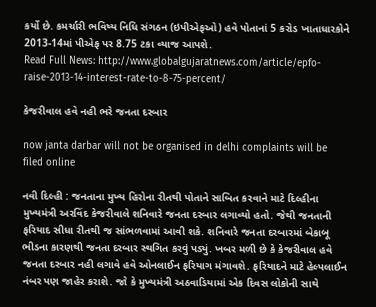કર્યો છે. કમર્ચારી ભવિષ્ય નિધિ સંગઠન (ઇપીએફઓ) હવે પોતાનાં 5 કરોડ ખાતાધારકોને 2013-14માં પીએફ પર 8.75 ટકા વ્યાજ આપશે.
Read Full News: http://www.globalgujaratnews.com/article/epfo-raise-2013-14-interest-rate-to-8-75-percent/

કેજરીવાલ હવે નહી ભરે જનતા દરબાર

now janta darbar will not be organised in delhi complaints will be filed online

નવી દિલ્હી : જનતાના મુખ્ય હિરોના રીતથી પોતાને સાબિત કરવાને માટે દિલ્હીના મુખ્યમંત્રી અરવિંદ કેજરીવાલે શનિવારે જનતા દરબાર લગાવ્યો હતો. જેથી જનતાની ફરિયાદ સીધા રીતથી જ સાંભળવામાં આવી શકે. શનિવારે જનતા દરબારમાં બેકાબૂ ભીડના કારણથી જનતા દરબાર સ્થગિત કરવું પડ્યું. ખબર મળી છે કે કેજરીવાલ હવે જનતા દરબાર નહી લગાવે હવે ઓનલાઈન ફરિયાગ મંગાવશે. ફરિયાદને માટે હેલ્પલાઈન નંબર પણ જાહેર કરાશે. જો કે મુખ્યમંત્રી અઠવાડિયામાં એક દિવસ લોકોની સાથે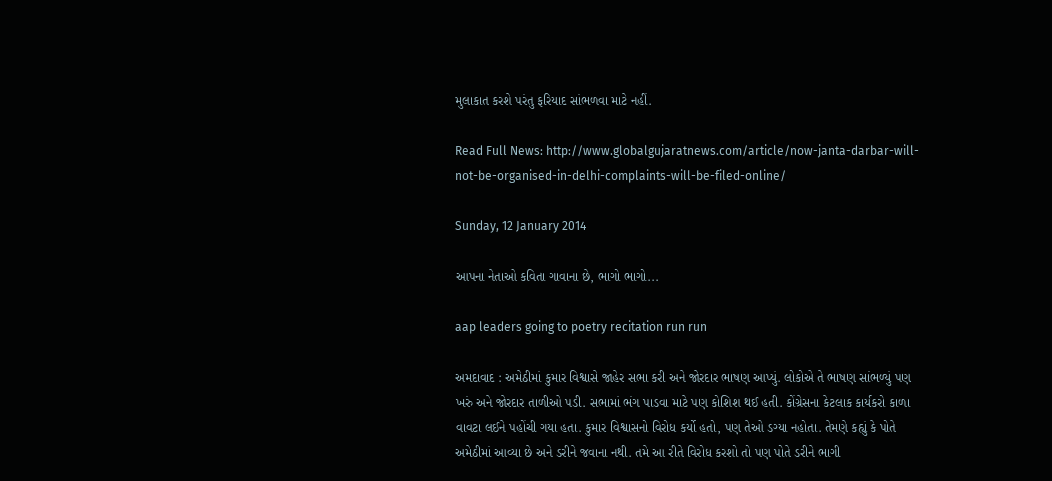મુલાકાત કરશે પરંતુ ફરિયાદ સાંભળવા માટે નહીં.

Read Full News: http://www.globalgujaratnews.com/article/now-janta-darbar-will-not-be-organised-in-delhi-complaints-will-be-filed-online/

Sunday, 12 January 2014

આપના નેતાઓ કવિતા ગાવાના છે, ભાગો ભાગો...

aap leaders going to poetry recitation run run

અમદાવાદ : અમેઠીમાં કુમાર વિશ્વાસે જાહેર સભા કરી અને જોરદાર ભાષણ આપ્યું. લોકોએ તે ભાષણ સાંભળ્યું પણ ખરું અને જોરદાર તાળીઓ પડી. સભામાં ભંગ પાડવા માટે પણ કોશિશ થઈ હતી. કોંગ્રેસના કેટલાક કાર્યકરો કાળા વાવટા લઈને પહોંચી ગયા હતા. કુમાર વિશ્વાસનો વિરોધ કર્યો હતો, પણ તેઓ ડગ્યા નહોતા. તેમણે કહ્યું કે પોતે અમેઠીમાં આવ્યા છે અને ડરીને જવાના નથી. તમે આ રીતે વિરોધ કરશો તો પણ પોતે ડરીને ભાગી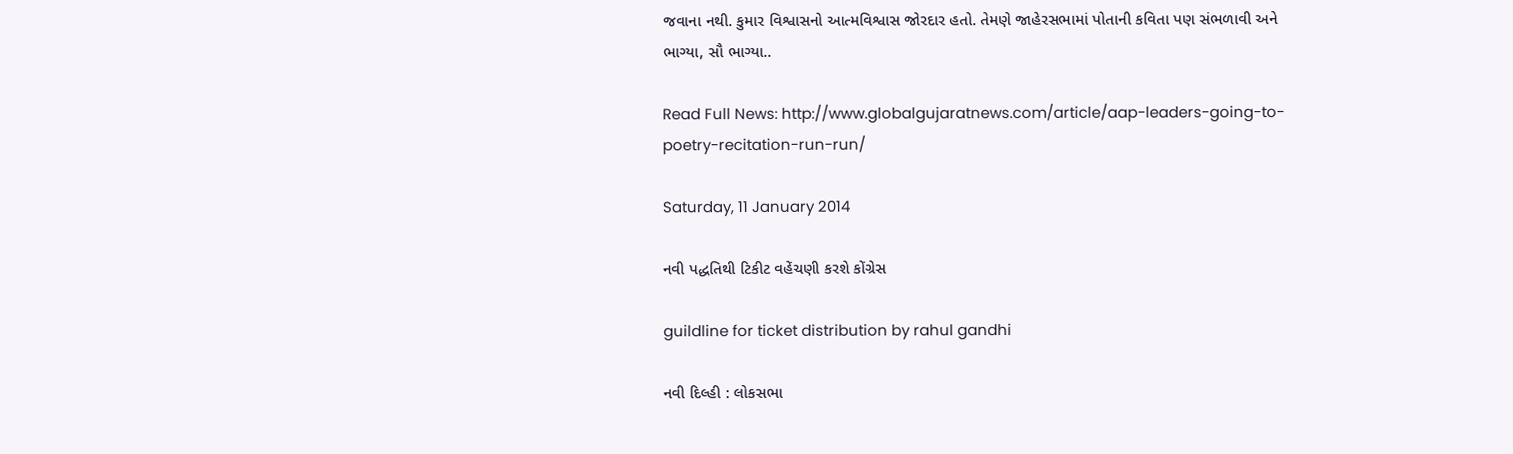જવાના નથી. કુમાર વિશ્વાસનો આત્મવિશ્વાસ જોરદાર હતો. તેમણે જાહેરસભામાં પોતાની કવિતા પણ સંભળાવી અને ભાગ્યા, સૌ ભાગ્યા..

Read Full News: http://www.globalgujaratnews.com/article/aap-leaders-going-to-poetry-recitation-run-run/

Saturday, 11 January 2014

નવી પદ્ધતિથી ટિકીટ વહેંચણી કરશે કોંગ્રેસ

guildline for ticket distribution by rahul gandhi

નવી દિલ્હી : લોકસભા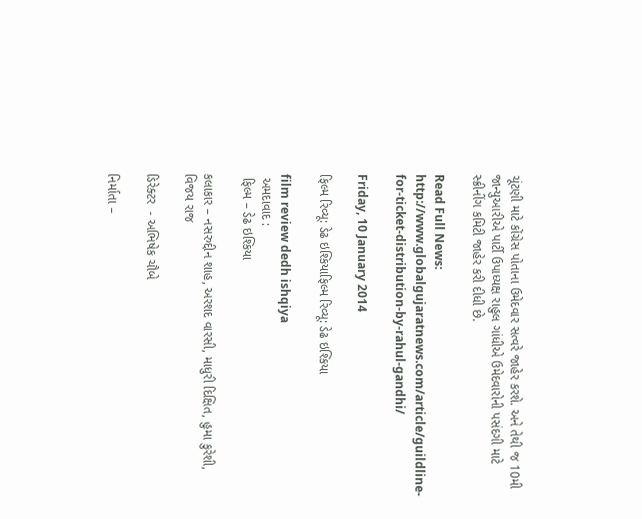ચૂંટણી માટે કોંગ્રેસ પોતાના ઉમેદવાર સત્વરે જાહેર કરશે. અને તેથી જ 10મી જાન્યુઆરીએ પાર્ટી ઉપાધ્યક્ષ રાહુલ ગાંધીએ ઉમેદવારોની પસંદગી માટે સ્ક્રીનીંગ કમિટી જાહેર કરી દીધી છે.

Read Full News: http://www.globalgujaratnews.com/article/guildline-for-ticket-distribution-by-rahul-gandhi/

Friday, 10 January 2014

ફિલ્મ રિવ્યૂ: ડેઢ ઇશ્કિયાફિલ્મ રિવ્યૂ: ડેઢ ઇશ્કિયા

film review dedh ishqiya
 અમદાવાદ :
 ફિલ્મ – ડેઢ ઇશ્કિયા

કલાકાર – નસરુદ્દીન શાહ, અરશદ વારસી, માધુરી દિક્ષિત, હુમા કુરેશી, વિજય રાજ

ડિરેક્ટર  - અભિષેક ચૌબે

નિર્માતા –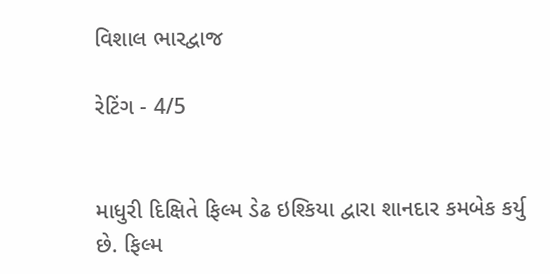વિશાલ ભારદ્વાજ

રેટિંગ - 4/5


માધુરી દિક્ષિતે ફિલ્મ ડેઢ ઇશ્કિયા દ્વારા શાનદાર કમબેક કર્યુ છે. ફિલ્મ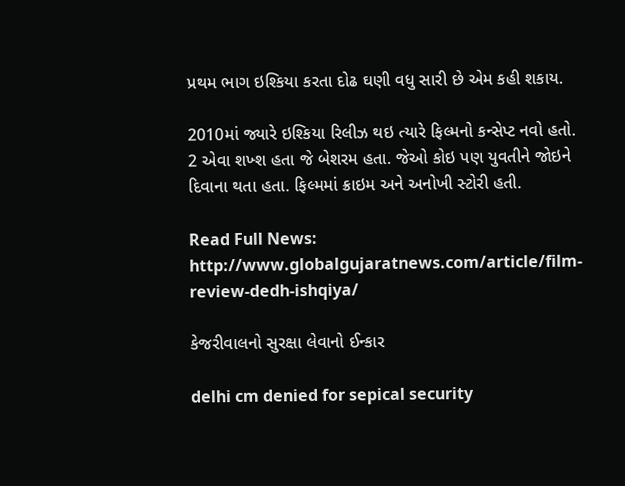પ્રથમ ભાગ ઇશ્કિયા કરતા દોઢ ઘણી વધુ સારી છે એમ કહી શકાય.

2010માં જ્યારે ઇશ્કિયા રિલીઝ થઇ ત્યારે ફિલ્મનો કન્સેપ્ટ નવો હતો. 2 એવા શખ્શ હતા જે બેશરમ હતા. જેઓ કોઇ પણ યુવતીને જોઇને દિવાના થતા હતા. ફિલ્મમાં ક્રાઇમ અને અનોખી સ્ટોરી હતી.

Read Full News: http://www.globalgujaratnews.com/article/film-review-dedh-ishqiya/

કેજરીવાલનો સુરક્ષા લેવાનો ઈન્કાર

delhi cm denied for sepical security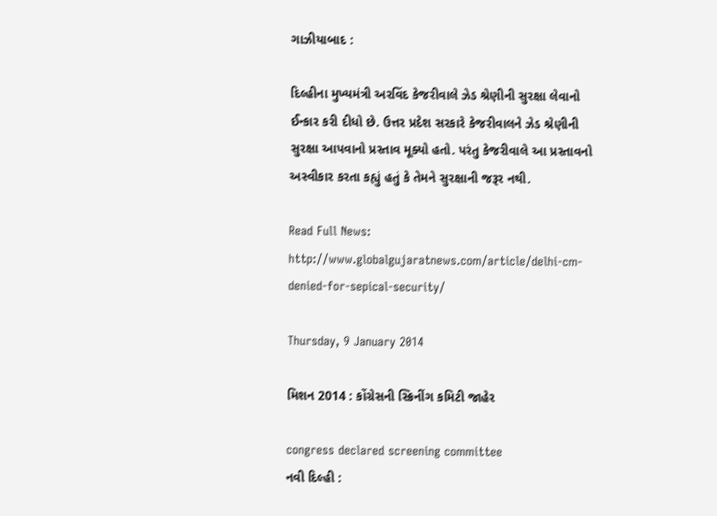ગાઝીયાબાદ :

દિલ્હીના મુખ્યમંત્રી અરવિંદ કેજરીવાલે ઝેડ શ્રેણીની સુરક્ષા લેવાનો ઈન્કાર કરી દીધો છે. ઉત્તર પ્રદેશ સરકારે કેજરીવાલને ઝેડ શ્રેણીની સુરક્ષા આપવાનો પ્રસ્તાવ મૂક્યો હતો. પરંતુ કેજરીવાલે આ પ્રસ્તાવનો અસ્વીકાર કરતા કહ્યું હતું કે તેમને સુરક્ષાની જરૂર નથી.

Read Full News: http://www.globalgujaratnews.com/article/delhi-cm-denied-for-sepical-security/

Thursday, 9 January 2014

મિશન 2014 : કોંગ્રેસની સ્ક્રિનીંગ કમિટી જાહેર

congress declared screening committee
નવી દિલ્હી :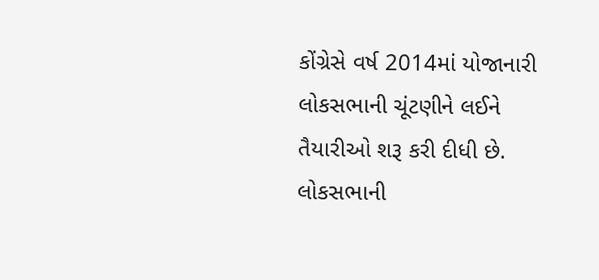કોંગ્રેસે વર્ષ 2014માં યોજાનારી લોકસભાની ચૂંટણીને લઈને તૈયારીઓ શરૂ કરી દીધી છે. લોકસભાની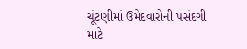ચૂંટણીમાં ઉમેદવારોની પસંદગી માટે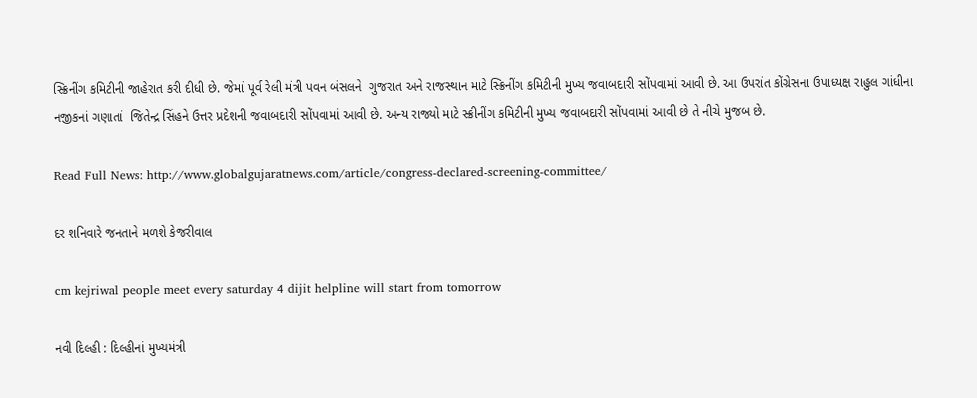સ્ક્રિનીંગ કમિટીની જાહેરાત કરી દીધી છે. જેમાં પૂર્વ રેલી મંત્રી પવન બંસલને  ગુજરાત અને રાજસ્થાન માટે સ્ક્રિનીંગ કમિટીની મુખ્ય જવાબદારી સોંપવામાં આવી છે. આ ઉપરાંત કોંગ્રેસના ઉપાધ્યક્ષ રાહુલ ગાંધીના નજીકનાં ગણાતાં  જિતેન્દ્ર સિંહને ઉત્તર પ્રદેશની જવાબદારી સોંપવામાં આવી છે. અન્ય રાજ્યો માટે સ્ક્રીનીંગ કમિટીની મુખ્ય જવાબદારી સોંપવામાં આવી છે તે નીચે મુજબ છે.

Read Full News: http://www.globalgujaratnews.com/article/congress-declared-screening-committee/

દર શનિવારે જનતાને મળશે કેજરીવાલ

cm kejriwal people meet every saturday 4 dijit helpline will start from tomorrow

નવી દિલ્હી : દિલ્હીનાં મુખ્યમંત્રી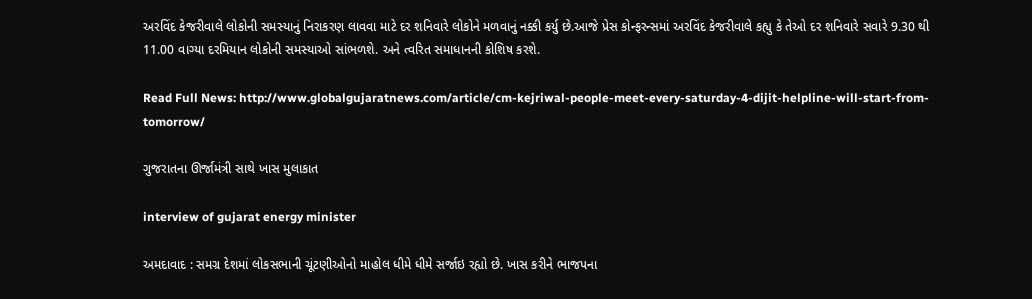અરવિંદ કેજરીવાલે લોકોની સમસ્યાનું નિરાકરણ લાવવા માટે દર શનિવારે લોકોને મળવાનું નક્કી કર્યુ છે.આજે પ્રેસ કોન્ફરન્સમાં અરવિંદ કેજરીવાલે કહ્યુ કે તેઓ દર શનિવારે સવારે 9.30 થી 11.00 વાગ્યા દરમિયાન લોકોની સમસ્યાઓ સાંભળશે. અને ત્વરિત સમાધાનની કોશિષ કરશે.

Read Full News: http://www.globalgujaratnews.com/article/cm-kejriwal-people-meet-every-saturday-4-dijit-helpline-will-start-from-tomorrow/

ગુજરાતના ઊર્જામંત્રી સાથે ખાસ મુલાકાત

interview of gujarat energy minister

અમદાવાદ : સમગ્ર દેશમાં લોકસભાની ચૂંટણીઓનો માહોલ ધીમે ધીમે સર્જાઇ રહ્યો છે. ખાસ કરીને ભાજપના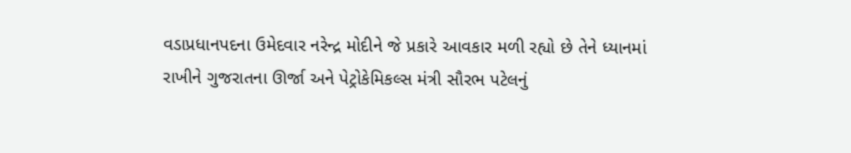વડાપ્રધાનપદના ઉમેદવાર નરેન્દ્ર મોદીને જે પ્રકારે આવકાર મળી રહ્યો છે તેને ધ્યાનમાં રાખીને ગુજરાતના ઊર્જા અને પેટ્રોકેમિકલ્સ મંત્રી સૌરભ પટેલનું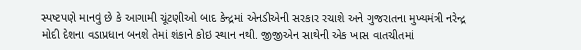સ્પષ્ટપણે માનવું છે કે આગામી ચૂંટણીઓ બાદ કેન્દ્રમાં એનડીએની સરકાર રચાશે અને ગુજરાતના મુખ્યમંત્રી નરેન્દ્ર મોદી દેશના વડાપ્રધાન બનશે તેમાં શંકાને કોઇ સ્થાન નથી. જીજીએન સાથેની એક ખાસ વાતચીતમાં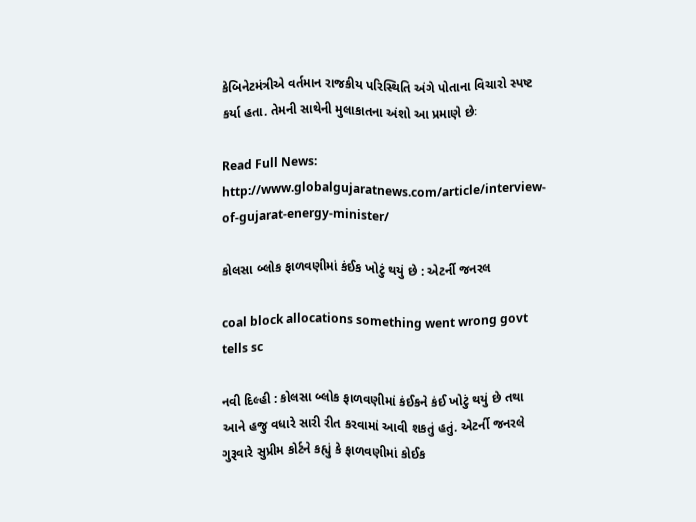કેબિનેટમંત્રીએ વર્તમાન રાજકીય પરિસ્થિતિ અંગે પોતાના વિચારો સ્પષ્ટ કર્યા હતા. તેમની સાથેની મુલાકાતના અંશો આ પ્રમાણે છેઃ

Read Full News: http://www.globalgujaratnews.com/article/interview-of-gujarat-energy-minister/

કોલસા બ્લોક ફાળવણીમાં કંઈક ખોટું થયું છે : એટર્ની જનરલ

coal block allocations something went wrong govt tells sc

નવી દિલ્હી : કોલસા બ્લોક ફાળવણીમાં કંઈકને કંઈ ખોટું થયું છે તથા આને હજુ વધારે સારી રીત કરવામાં આવી શકતું હતું. એટર્ની જનરલે ગુરૂવારે સુપ્રીમ કોર્ટને કહ્યું કે ફાળવણીમાં કોઈક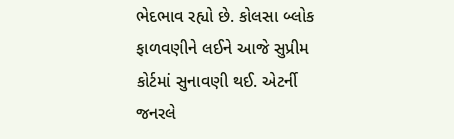ભેદભાવ રહ્યો છે. કોલસા બ્લોક ફાળવણીને લઈને આજે સુપ્રીમ કોર્ટમાં સુનાવણી થઈ. એટર્ની જનરલે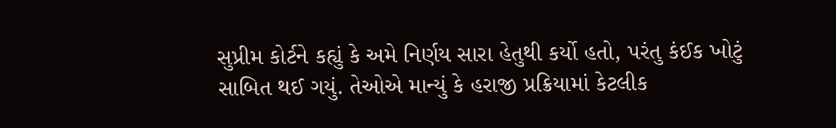સુપ્રીમ કોર્ટને કહ્યું કે અમે નિર્ણય સારા હેતુથી કર્યો હતો, પરંતુ કંઈક ખોટું સાબિત થઈ ગયું. તેઓએ માન્યું કે હરાજી પ્રક્રિયામાં કેટલીક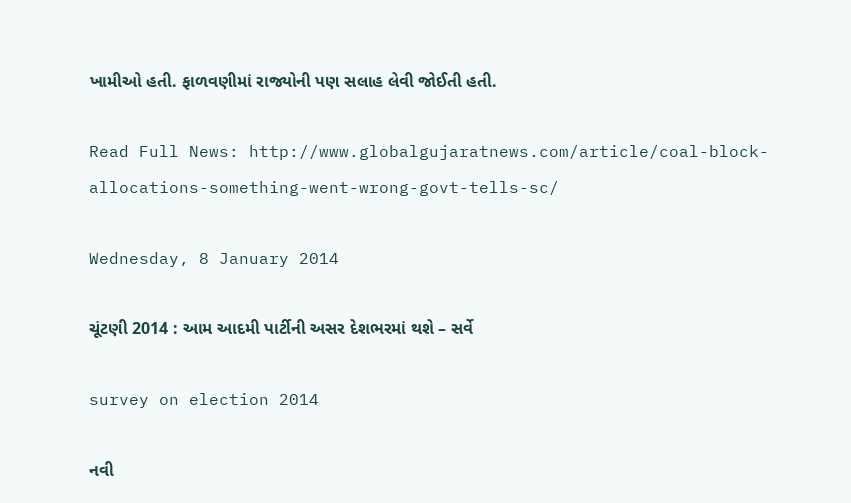ખામીઓ હતી. ફાળવણીમાં રાજ્યોની પણ સલાહ લેવી જોઈતી હતી.

Read Full News: http://www.globalgujaratnews.com/article/coal-block-allocations-something-went-wrong-govt-tells-sc/

Wednesday, 8 January 2014

ચૂંટણી 2014 : આમ આદમી પાર્ટીની અસર દેશભરમાં થશે – સર્વે

survey on election 2014

નવી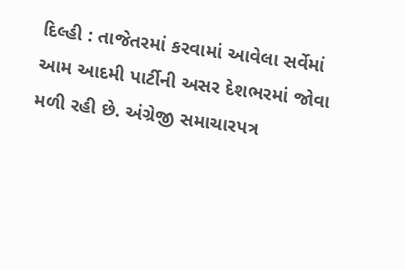દિલ્હી : તાજેતરમાં કરવામાં આવેલા સર્વેમાં આમ આદમી પાર્ટીની અસર દેશભરમાં જોવા મળી રહી છે. અંગ્રેજી સમાચારપત્ર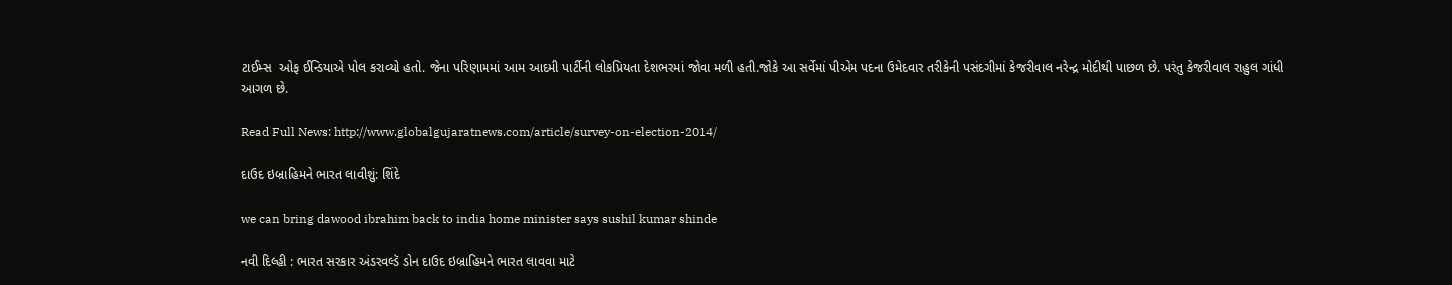ટાઈમ્સ  ઓફ ઈન્ડિયાએ પોલ કરાવ્યો હતો. જેના પરિણામમાં આમ આદમી પાર્ટીની લોકપ્રિયતા દેશભરમાં જોવા મળી હતી.જોકે આ સર્વેમાં પીએમ પદના ઉમેદવાર તરીકેની પસંદગીમાં કેજરીવાલ નરેન્દ્ર મોદીથી પાછળ છે. પરંતુ કેજરીવાલ રાહુલ ગાંધી આગળ છે.

Read Full News: http://www.globalgujaratnews.com/article/survey-on-election-2014/

દાઉદ ઇબ્રાહિમને ભારત લાવીશું: શિંદે

we can bring dawood ibrahim back to india home minister says sushil kumar shinde

નવી દિલ્હી : ભારત સરકાર અંડરવલ્ડૅ ડોન દાઉદ ઇબ્રાહિમને ભારત લાવવા માટે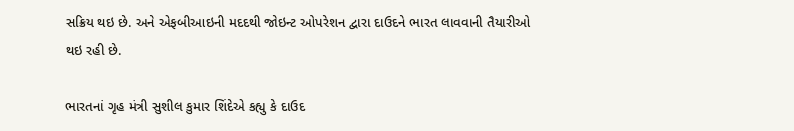સક્રિય થઇ છે. અને એફબીઆઇની મદદથી જોઇન્ટ ઓપરેશન દ્વારા દાઉદને ભારત લાવવાની તૈયારીઓ થઇ રહી છે.

ભારતનાં ગૃહ મંત્રી સુશીલ કુમાર શિંદેએ કહ્યુ કે દાઉદ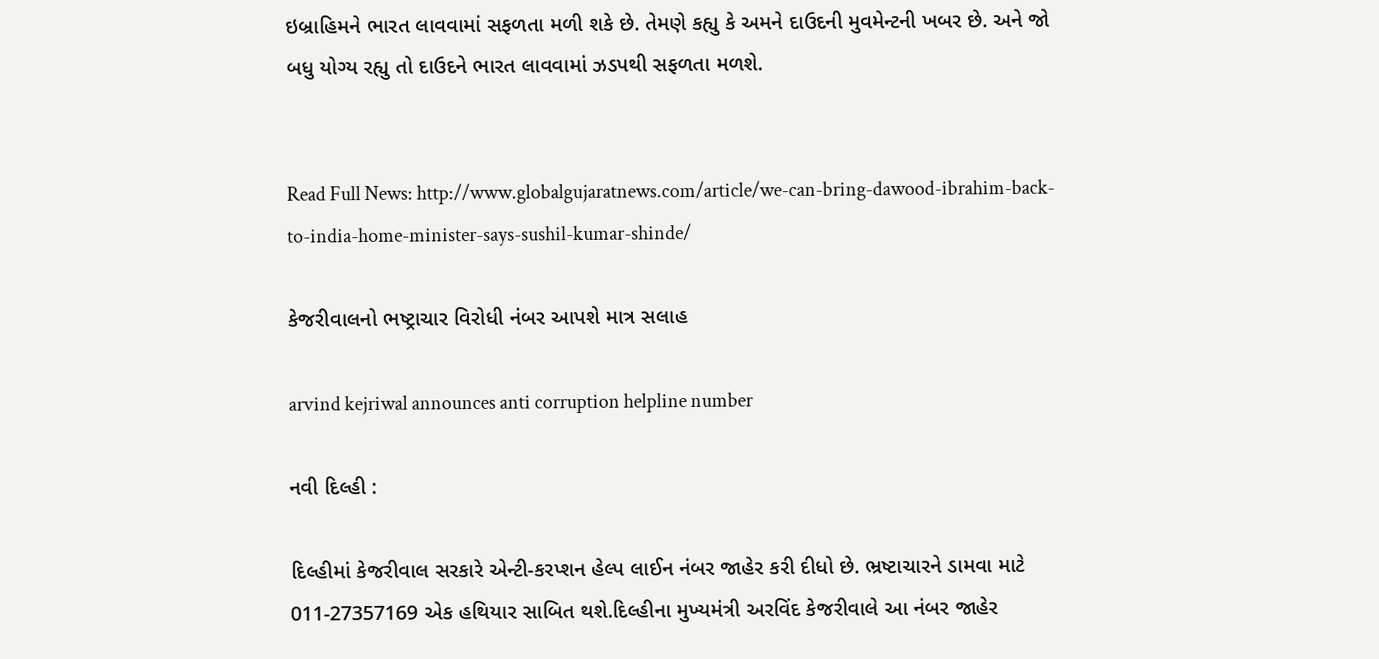ઇબ્રાહિમને ભારત લાવવામાં સફળતા મળી શકે છે. તેમણે કહ્યુ કે અમને દાઉદની મુવમેન્ટની ખબર છે. અને જો બધુ યોગ્ય રહ્યુ તો દાઉદને ભારત લાવવામાં ઝડપથી સફળતા મળશે.


Read Full News: http://www.globalgujaratnews.com/article/we-can-bring-dawood-ibrahim-back-to-india-home-minister-says-sushil-kumar-shinde/

કેજરીવાલનો ભષ્ટ્રાચાર વિરોધી નંબર આપશે માત્ર સલાહ

arvind kejriwal announces anti corruption helpline number

નવી દિલ્હી :

દિલ્હીમાં કેજરીવાલ સરકારે એન્ટી-કરપ્શન હેલ્પ લાઈન નંબર જાહેર કરી દીધો છે. ભ્રષ્ટાચારને ડામવા માટે 011-27357169 એક હથિયાર સાબિત થશે.દિલ્હીના મુખ્યમંત્રી અરવિંદ કેજરીવાલે આ નંબર જાહેર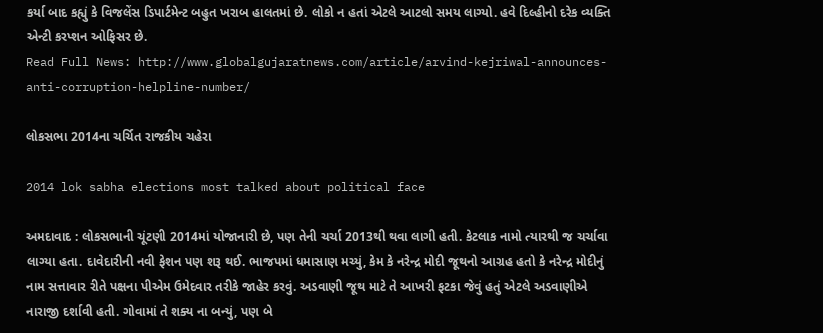કર્યા બાદ કહ્યું કે વિજલેંસ ડિપાર્ટમેન્ટ બહુત ખરાબ હાલતમાં છે. લોકો ન હતાં એટલે આટલો સમય લાગ્યો. હવે દિલ્હીનો દરેક વ્યક્તિ એન્ટી કરપ્શન ઓફિસર છે.
Read Full News: http://www.globalgujaratnews.com/article/arvind-kejriwal-announces-anti-corruption-helpline-number/

લોકસભા 2014ના ચર્ચિત રાજકીય ચહેરા

2014 lok sabha elections most talked about political face

અમદાવાદ : લોકસભાની ચૂંટણી 2014માં યોજાનારી છે, પણ તેની ચર્ચા 2013થી થવા લાગી હતી. કેટલાક નામો ત્યારથી જ ચર્ચાવા લાગ્યા હતા. દાવેદારીની નવી ફેશન પણ શરૂ થઈ. ભાજપમાં ધમાસાણ મચ્યું, કેમ કે નરેન્દ્ર મોદી જૂથનો આગ્રહ હતો કે નરેન્દ્ર મોદીનું નામ સત્તાવાર રીતે પક્ષના પીએમ ઉમેદવાર તરીકે જાહેર કરવું. અડવાણી જૂથ માટે તે આખરી ફટકા જેવું હતું એટલે અડવાણીએ નારાજી દર્શાવી હતી. ગોવામાં તે શક્ય ના બન્યું, પણ બે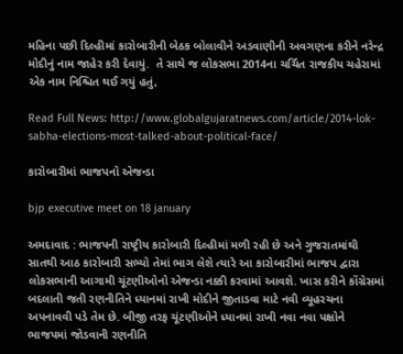મહિના પછી દિલ્હીમાં કારોબારીની બેઠક બોલાવીને અડવાણીની અવગણના કરીને નરેન્દ્ર મોદીનું નામ જાહેર કરી દેવાયું.  તે સાથે જ લોકસભા 2014ના ચર્ચિત રાજકીય ચહેરામાં એક નામ નિશ્ચિત થઈ ગયું હતું,

Read Full News: http://www.globalgujaratnews.com/article/2014-lok-sabha-elections-most-talked-about-political-face/

કારોબારીમાં ભાજપનો એજન્ડા

bjp executive meet on 18 january

અમદાવાદ : ભાજપની રાષ્ટ્રીય કારોબારી દિલ્હીમાં મળી રહી છે અને ગુજરાતમાંથી સાતથી આઠ કારોબારી સભ્યો તેમાં ભાગ લેશે ત્યારે આ કારોબારીમાં ભાજપ દ્વારા લોકસભાની આગામી ચૂંટણીઓનો એજન્ડા નક્કી કરવામાં આવશે. ખાસ કરીને કોંગ્રેસમાં બદલાતી જતી રણનીતિને ધ્યાનમાં રાખી મોદીને જીતાડવા માટે નવી વ્યૂહરચના અપનાવવી પડે તેમ છે. બીજી તરફ ચૂંટણીઓને ધ્યાનમાં રાખી નવા નવા પક્ષોને ભાજપમાં જોડવાની રણનીતિ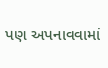પણ અપનાવવામાં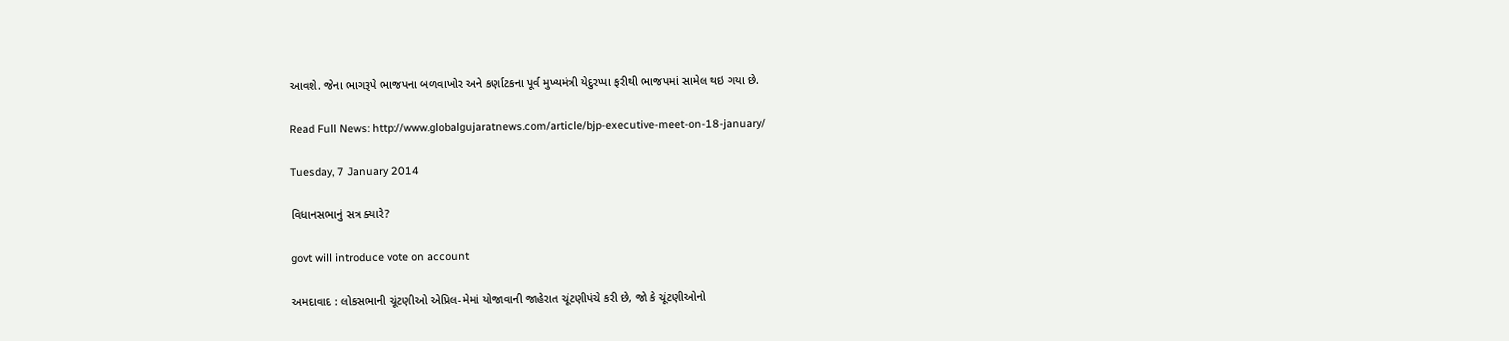આવશે. જેના ભાગરૂપે ભાજપના બળવાખોર અને કર્ણાટકના પૂર્વ મુખ્યમંત્રી યેદુરપ્પા ફરીથી ભાજપમાં સામેલ થઇ ગયા છે.

Read Full News: http://www.globalgujaratnews.com/article/bjp-executive-meet-on-18-january/

Tuesday, 7 January 2014

વિધાનસભાનું સત્ર ક્યારે?

govt will introduce vote on account

અમદાવાદ : લોકસભાની ચૂંટણીઓ એપ્રિલ-મેમાં યોજાવાની જાહેરાત ચૂંટણીપંચે કરી છે, જો કે ચૂંટણીઓનો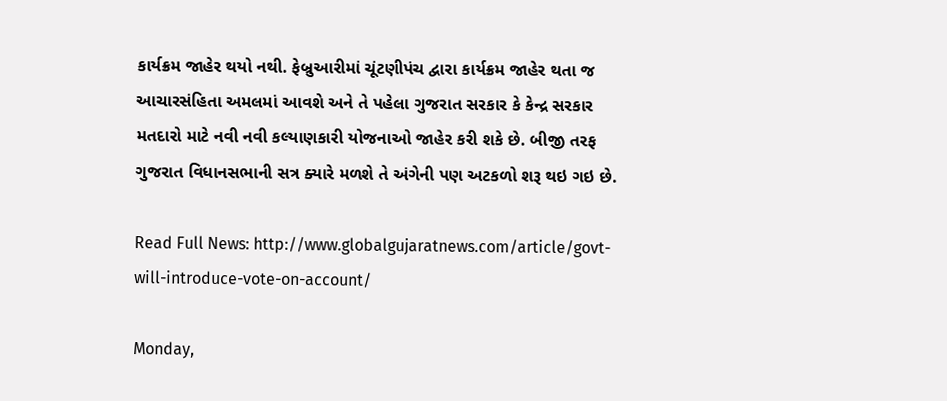કાર્યક્રમ જાહેર થયો નથી. ફેબ્રુઆરીમાં ચૂંટણીપંચ દ્વારા કાર્યક્રમ જાહેર થતા જ આચારસંહિતા અમલમાં આવશે અને તે પહેલા ગુજરાત સરકાર કે કેન્દ્ર સરકાર મતદારો માટે નવી નવી કલ્યાણકારી યોજનાઓ જાહેર કરી શકે છે. બીજી તરફ ગુજરાત વિધાનસભાની સત્ર ક્યારે મળશે તે અંગેની પણ અટકળો શરૂ થઇ ગઇ છે.

Read Full News: http://www.globalgujaratnews.com/article/govt-will-introduce-vote-on-account/

Monday,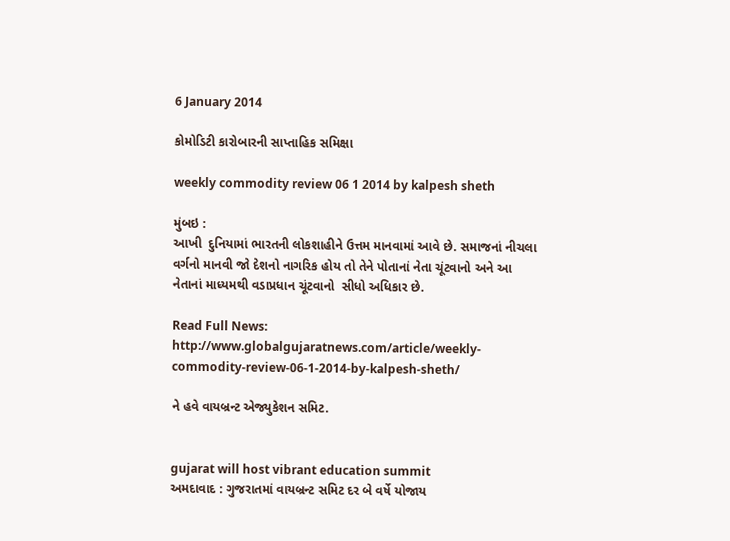6 January 2014

કોમોડિટી કારોબારની સાપ્તાહિક સમિક્ષા

weekly commodity review 06 1 2014 by kalpesh sheth

મુંબઇ :
આખી  દુનિયામાં ભારતની લોકશાહીને ઉત્તમ માનવામાં આવે છે. સમાજનાં નીચલા વર્ગનો માનવી જો દેશનો નાગરિક હોય તો તેને પોતાનાં નેતા ચૂંટવાનો અને આ નેતાનાં માધ્યમથી વડાપ્રધાન ચૂંટવાનો  સીધો અધિકાર છે.

Read Full News: http://www.globalgujaratnews.com/article/weekly-commodity-review-06-1-2014-by-kalpesh-sheth/

ને હવે વાયબ્રન્ટ એજ્યુકેશન સમિટ.


gujarat will host vibrant education summit
અમદાવાદ : ગુજરાતમાં વાયબ્રન્ટ સમિટ દર બે વર્ષે યોજાય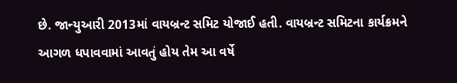છે. જાન્યુઆરી 2013માં વાયબ્રન્ટ સમિટ યોજાઈ હતી. વાયબ્રન્ટ સમિટના કાર્યક્રમને આગળ ધપાવવામાં આવતું હોય તેમ આ વર્ષે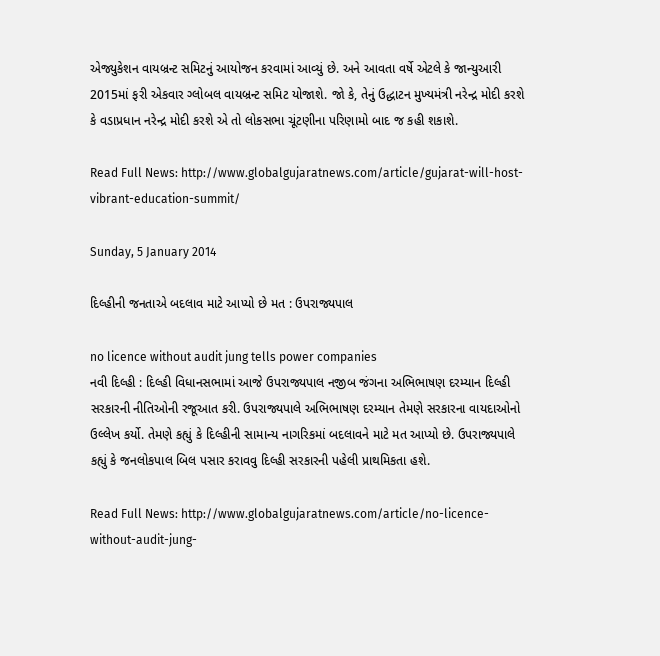એજ્યુકેશન વાયબ્રન્ટ સમિટનું આયોજન કરવામાં આવ્યું છે. અને આવતા વર્ષે એટલે કે જાન્યુઆરી 2015માં ફરી એકવાર ગ્લોબલ વાયબ્રન્ટ સમિટ યોજાશે. જો કે, તેનું ઉદ્ધાટન મુખ્યમંત્રી નરેન્દ્ર મોદી કરશે કે વડાપ્રધાન નરેન્દ્ર મોદી કરશે એ તો લોકસભા ચૂંટણીના પરિણામો બાદ જ કહી શકાશે.

Read Full News: http://www.globalgujaratnews.com/article/gujarat-will-host-vibrant-education-summit/

Sunday, 5 January 2014

દિલ્હીની જનતાએ બદલાવ માટે આપ્યો છે મત : ઉપરાજ્યપાલ

no licence without audit jung tells power companies
નવી દિલ્હી : દિલ્હી વિધાનસભામાં આજે ઉપરાજ્યપાલ નજીબ જંગના અભિભાષણ દરમ્યાન દિલ્હી સરકારની નીતિઓની રજૂઆત કરી. ઉપરાજ્યપાલે અભિભાષણ દરમ્યાન તેમણે સરકારના વાયદાઓનો ઉલ્લેખ કર્યો. તેમણે કહ્યું કે દિલ્હીની સામાન્ય નાગરિકમાં બદલાવને માટે મત આપ્યો છે. ઉપરાજ્યપાલે કહ્યું કે જનલોકપાલ બિલ પસાર કરાવવુ દિલ્હી સરકારની પહેલી પ્રાથમિકતા હશે.

Read Full News: http://www.globalgujaratnews.com/article/no-licence-without-audit-jung-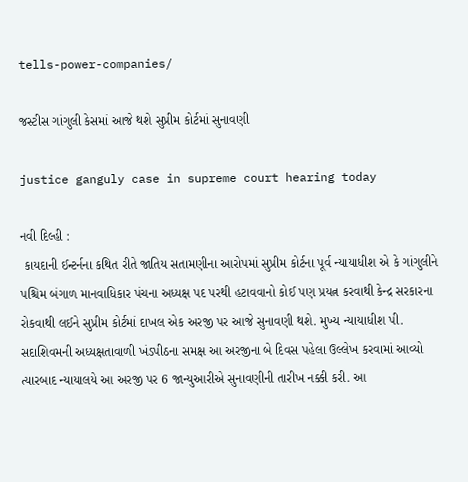tells-power-companies/

જસ્ટીસ ગાંગુલી કેસમાં આજે થશે સુપ્રીમ કોર્ટમાં સુનાવણી

justice ganguly case in supreme court hearing today

નવી દિલ્હી :
 કાયદાની ઈન્ટર્નના કથિત રીતે જાતિય સતામણીના આરોપમાં સુપ્રીમ કોર્ટના પૂર્વ ન્યાયાધીશ એ કે ગાંગુલીને પશ્ચિમ બંગાળ માનવાધિકાર પંચના અધ્યક્ષ પદ પરથી હટાવવાનો કોઈ પણ પ્રયત્ન કરવાથી કેન્દ્ર સરકારના રોકવાથી લઈને સુપ્રીમ કોર્ટમાં દાખલ એક અરજી પર આજે સુનાવણી થશે. મુખ્ય ન્યાયાધીશ પી. સદાશિવમની અધ્યક્ષતાવાળી ખંડપીઠના સમક્ષ આ અરજીના બે દિવસ પહેલા ઉલ્લેખ કરવામાં આવ્યો ત્યારબાદ ન્યાયાલયે આ અરજી પર 6 જાન્યુઆરીએ સુનાવણીની તારીખ નક્કી કરી. આ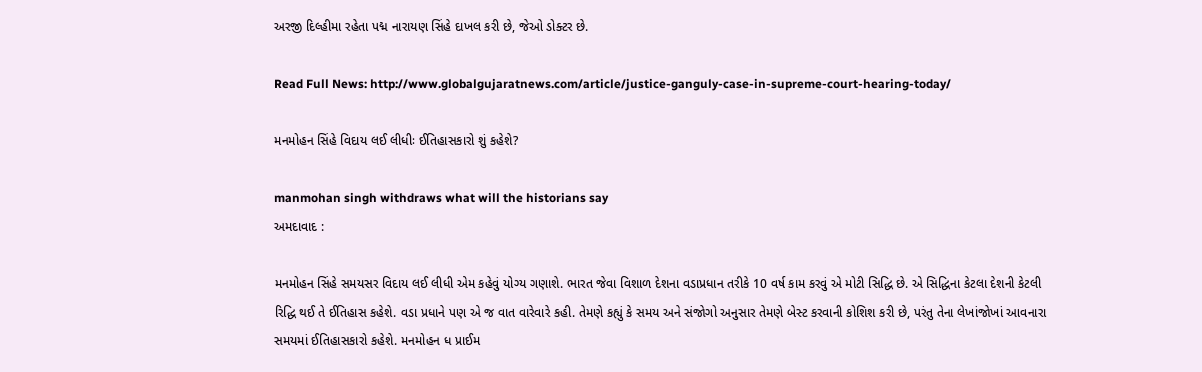અરજી દિલ્હીમા રહેતા પદ્મ નારાયણ સિંહે દાખલ કરી છે, જેઓ ડોક્ટર છે.

Read Full News: http://www.globalgujaratnews.com/article/justice-ganguly-case-in-supreme-court-hearing-today/

મનમોહન સિંહે વિદાય લઈ લીધીઃ ઈતિહાસકારો શું કહેશે?

manmohan singh withdraws what will the historians say
અમદાવાદ :

મનમોહન સિંહે સમયસર વિદાય લઈ લીધી એમ કહેવું યોગ્ય ગણાશે. ભારત જેવા વિશાળ દેશના વડાપ્રધાન તરીકે 10 વર્ષ કામ કરવું એ મોટી સિદ્ધિ છે. એ સિદ્ધિના કેટલા દેશની કેટલી રિદ્ધિ થઈ તે ઈતિહાસ કહેશે. વડા પ્રધાને પણ એ જ વાત વારેવારે કહી. તેમણે કહ્યું કે સમય અને સંજોગો અનુસાર તેમણે બેસ્ટ કરવાની કોશિશ કરી છે, પરંતુ તેના લેખાંજોખાં આવનારા સમયમાં ઈતિહાસકારો કહેશે. મનમોહન ધ પ્રાઈમ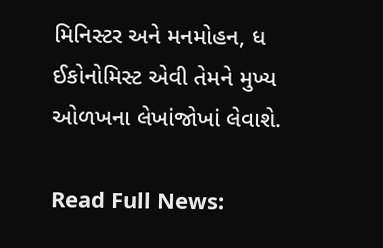મિનિસ્ટર અને મનમોહન, ધ ઈકોનોમિસ્ટ એવી તેમને મુખ્ય ઓળખના લેખાંજોખાં લેવાશે.

Read Full News: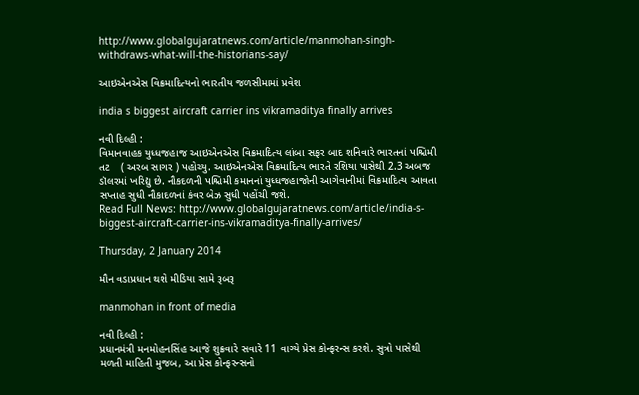http://www.globalgujaratnews.com/article/manmohan-singh-withdraws-what-will-the-historians-say/

આઇએનએસ વિક્રમાદિત્યનો ભારતીય જળસીમામાં પ્રવેશ

india s biggest aircraft carrier ins vikramaditya finally arrives

નવી દિલ્હી :
વિમાનવાહક યુધ્ધજહાજ આઇએનએસ વિક્રમાદિત્ય લાંબા સફર બાદ શનિવારે ભારતનાં પશ્ચિમી તટ    ( અરબ સાગર ) પહોચ્યુ. આઇએનએસ વિક્રમાદિત્ય ભારતે રશિયા પાસેથી 2.3 અબજ ડૉલરમાં ખરિદ્યુ છે. નૌકદળની પશ્ચિમી કમાનનાં યુધ્ધજહાજોની આગેવાનીમાં વિક્રમાદિત્ય આવતા સપ્તાહ સુધી નૌકાદળનાં કંવર બેઝ સુધી પહોંચી જશે.
Read Full News: http://www.globalgujaratnews.com/article/india-s-biggest-aircraft-carrier-ins-vikramaditya-finally-arrives/

Thursday, 2 January 2014

મૌન વડાપ્રધાન થશે મીડિયા સામે રૂબરૂ

manmohan in front of media

નવી દિલ્હી :
પ્રધાનમંત્રી મનમોહનસિંહ આજે શુક્રવારે સવારે 11 વાગ્યે પ્રેસ કોન્ફરન્સ કરશે. સુત્રો પાસેથી મળતી માહિતી મુજબ, આ પ્રેસ કોન્ફરન્સનો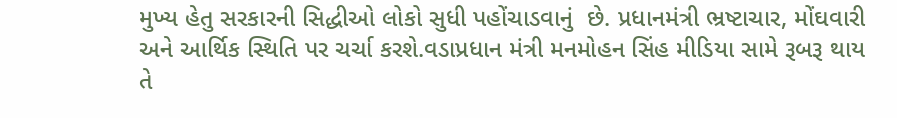મુખ્ય હેતુ સરકારની સિદ્ધીઓ લોકો સુધી પહોંચાડવાનું  છે. પ્રધાનમંત્રી ભ્રષ્ટાચાર, મોંઘવારી અને આર્થિક સ્થિતિ પર ચર્ચા કરશે.વડાપ્રધાન મંત્રી મનમોહન સિંહ મીડિયા સામે રૂબરૂ થાય તે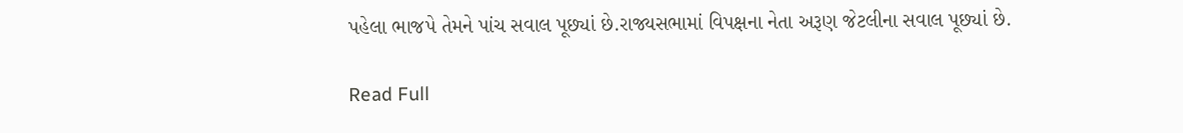પહેલા ભાજપે તેમને પાંચ સવાલ પૂછ્યાં છે.રાજ્યસભામાં વિપક્ષના નેતા અરૂણ જેટલીના સવાલ પૂછ્યાં છે.

Read Full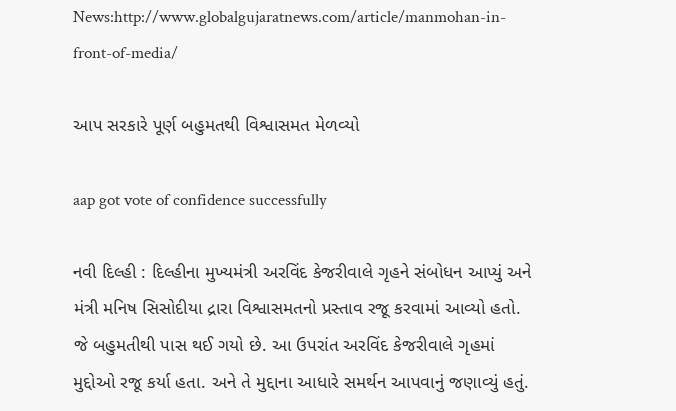News:http://www.globalgujaratnews.com/article/manmohan-in-front-of-media/

આપ સરકારે પૂર્ણ બહુમતથી વિશ્વાસમત મેળવ્યો

aap got vote of confidence successfully

નવી દિલ્હી : દિલ્હીના મુખ્યમંત્રી અરવિંદ કેજરીવાલે ગૃહને સંબોધન આપ્યું અને મંત્રી મનિષ સિસોદીયા દ્રારા વિશ્વાસમતનો પ્રસ્તાવ રજૂ કરવામાં આવ્યો હતો.  જે બહુમતીથી પાસ થઈ ગયો છે. આ ઉપરાંત અરવિંદ કેજરીવાલે ગૃહમાં મુદ્દોઓ રજૂ કર્યા હતા. અને તે મુદ્દાના આધારે સમર્થન આપવાનું જણાવ્યું હતું.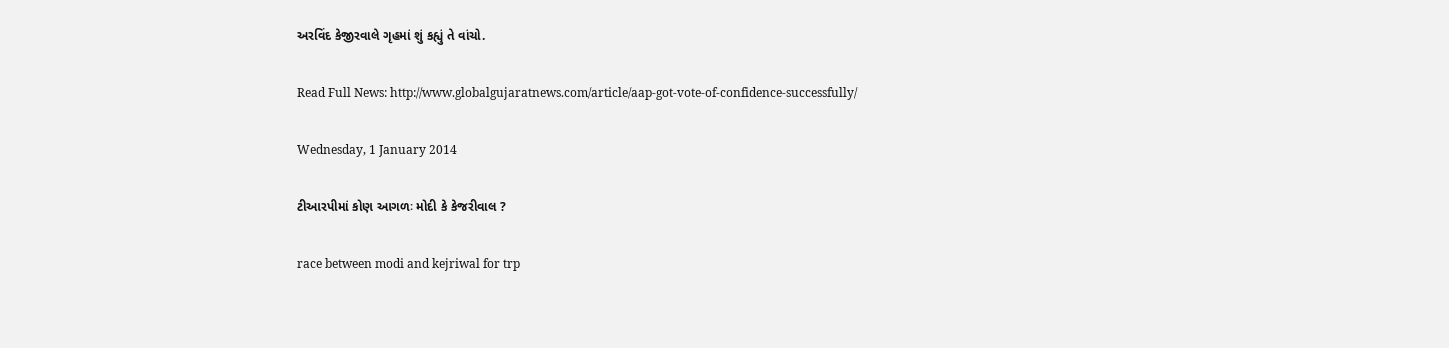અરવિંદ કેજીરવાલે ગૃહમાં શું કહ્યું તે વાંચો.

Read Full News: http://www.globalgujaratnews.com/article/aap-got-vote-of-confidence-successfully/

Wednesday, 1 January 2014

ટીઆરપીમાં કોણ આગળઃ મોદી કે કેજરીવાલ ?

race between modi and kejriwal for trp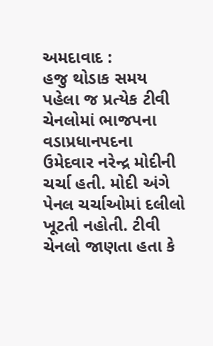અમદાવાદ :
હજુ થોડાક સમય પહેલા જ પ્રત્યેક ટીવી ચેનલોમાં ભાજપના વડાપ્રધાનપદના ઉમેદવાર નરેન્દ્ર મોદીની ચર્ચા હતી. મોદી અંગે પેનલ ચર્ચાઓમાં દલીલો ખૂટતી નહોતી. ટીવી ચેનલો જાણતા હતા કે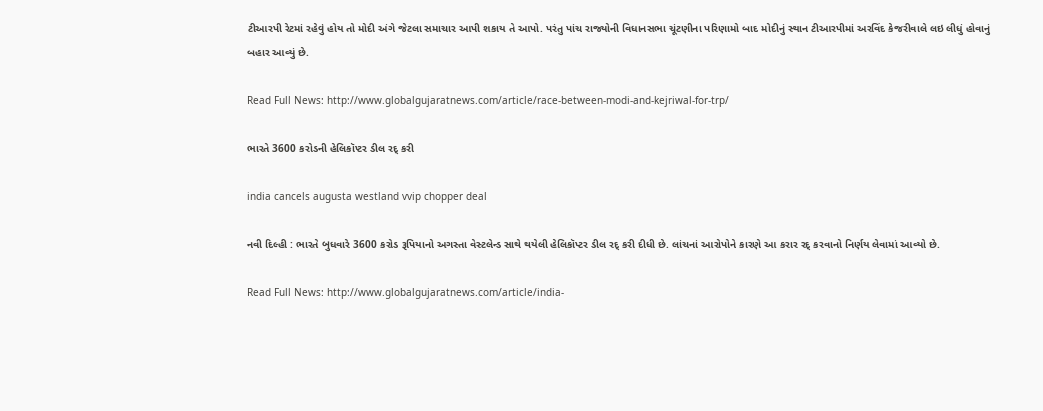ટીઆરપી રેટમાં રહેવું હોય તો મોદી અંગે જેટલા સમાચાર આપી શકાય તે આપો. પરંતુ પાંચ રાજ્યોની વિધાનસભા ચૂંટણીના પરિણામો બાદ મોદીનું સ્થાન ટીઆરપીમાં અરવિંદ કેજરીવાલે લઇ લીધું હોવાનું બહાર આવ્યું છે.

Read Full News: http://www.globalgujaratnews.com/article/race-between-modi-and-kejriwal-for-trp/

ભારતે 3600 કરોડની હેલિકૉપ્ટર ડીલ રદ્ કરી

india cancels augusta westland vvip chopper deal

નવી દિલ્હી : ભારતે બુધવારે 3600 કરોડ રૂપિયાનો અગસ્તા વેસ્ટલેન્ડ સાથે થયેલી હેલિકૉપ્ટર ડીલ રદ્ કરી દીધી છે. લાંચનાં આરોપોને કારણે આ કરાર રદ્ કરવાનો નિર્ણય લેવામાં આવ્યો છે.

Read Full News: http://www.globalgujaratnews.com/article/india-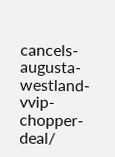cancels-augusta-westland-vvip-chopper-deal/